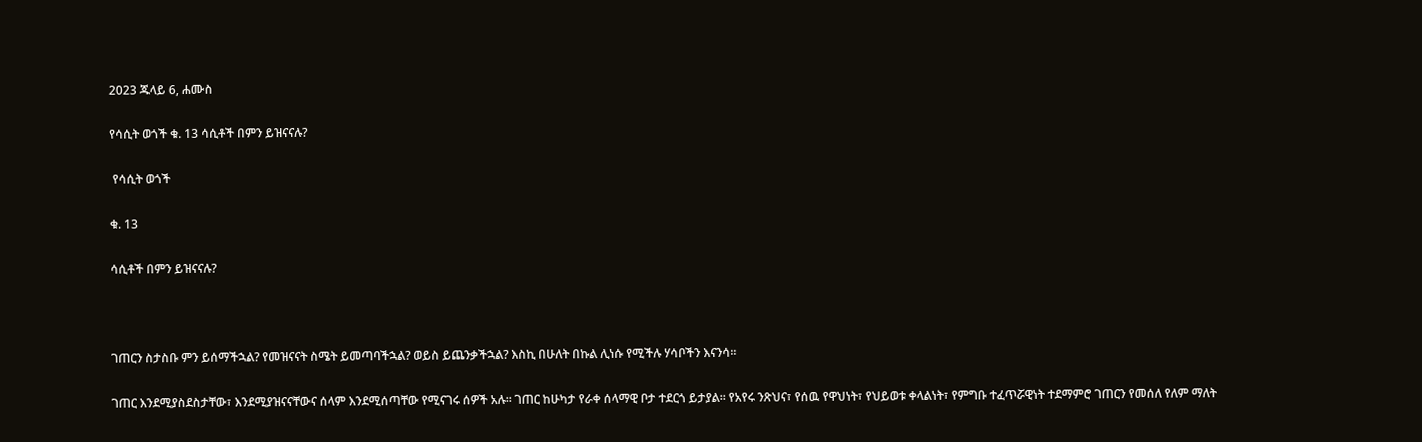2023 ጁላይ 6, ሐሙስ

የሳሲት ወጎች ቁ. 13 ሳሲቶች በምን ይዝናናሉ?

 የሳሲት ወጎች

ቁ. 13

ሳሲቶች በምን ይዝናናሉ?



ገጠርን ስታስቡ ምን ይሰማችኋል? የመዝናናት ስሜት ይመጣባችኋል? ወይስ ይጨንቃችኋል? እስኪ በሁለት በኩል ሊነሱ የሚችሉ ሃሳቦችን እናንሳ፡፡

ገጠር እንደሚያስደስታቸው፣ እንደሚያዝናናቸውና ሰላም እንደሚሰጣቸው የሚናገሩ ሰዎች አሉ፡፡ ገጠር ከሁካታ የራቀ ሰላማዊ ቦታ ተደርጎ ይታያል፡፡ የአየሩ ንጽህና፣ የሰዉ የዋህነት፣ የህይወቱ ቀላልነት፣ የምግቡ ተፈጥሯዊነት ተደማምሮ ገጠርን የመሰለ የለም ማለት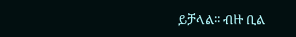ይቻላል፡፡ ብዙ ቢል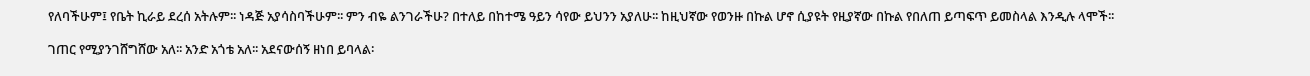የለባችሁም፤ የቤት ኪራይ ደረሰ አትሉም፡፡ ነዳጅ አያሳስባችሁም፡፡ ምን ብዬ ልንገራችሁ? በተለይ በከተሜ ዓይን ሳየው ይህንን አያለሁ፡፡ ከዚህኛው የወንዙ በኩል ሆኖ ሲያዩት የዚያኛው በኩል የበለጠ ይጣፍጥ ይመስላል እንዲሉ ላሞች፡፡

ገጠር የሚያንገሸግሸው አለ፡፡ አንድ አጎቴ አለ፡፡ አደናውሰኝ ዘነበ ይባላል፡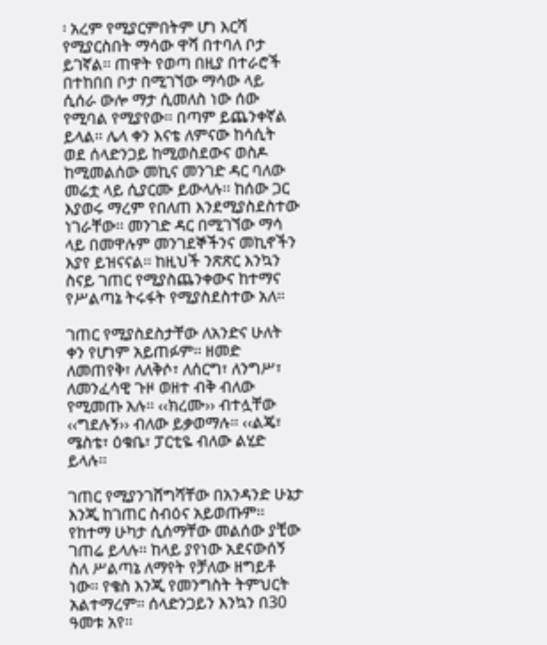፡ አረም የሚያርምበትም ሆነ እርሻ የሚያርስበት ማሳው ዋሻ በተባለ ቦታ ይገኛል፡፡ ጠዋት የወጣ በዚያ በተራሮች በተከበበ ቦታ በሚገኘው ማሳው ላይ ሲሰራ ውሎ ማታ ሲመለስ ነው ሰው የሚባል የሚያየው፡፡ በጣም ይጨንቀኛል ይላል፡፡ ሌላ ቀን እናቴ ለምናው ከሳሲት ወደ ሰላድንጋይ ከሚወስደውና ወስዶ ከሚመልሰው መኪና መንገድ ዳር ባለው መሬቷ ላይ ሲያርሙ ይውላሉ፡፡ ከሰው ጋር እያወሩ ማረም የበለጠ እንደሚያስደስተው ነገራቸው፡፡ መንገድ ዳር በሚገኘው ማሳ ላይ በመዋሉም መንገደኞችንና መኪኖችን እያየ ይዝናናል፡፡ ከዚህች ንጽጽር እንኳን ስናይ ገጠር የሚያስጨንቀውና ከተማና የሥልጣኔ ትሩፋት የሚያስደስተው አለ፡፡

ገጠር የሚያስደስታቸው ለአንድና ሁለት ቀን የሆነም አይጠፉም፡፡ ዘመድ ለመጠየቅ፣ ለለቅሶ፣ ለሰርግ፣ ለንግሥ፣ ለመንፈሳዊ ጉዞ ወዘተ ብቅ ብለው የሚመጡ አሉ፡፡ ‹‹ክረሙ›› ብተሏቸው ‹‹ግደሉኝ›› ብለው ይቃወማሉ፡፡ ‹‹ልጄ፣ ሜስቴ፣ ዕቁቤ፣ ፓርቲዬ ብለው ልሂድ ይላሉ፡፡

ገጠር የሚያንገሸግሻቸው በአንዳንድ ሁኔታ እንጂ ከገጠር ስብዕና አይወጡም፡፡ የከተማ ሁካታ ሲሰማቸው መልሰው ያቺው ገጠሬ ይላሉ፡፡ ከላይ ያየነው አደናውሰኝ ስለ ሥልጣኔ ለማየት የቻለው ዘግይቶ ነው፡፡ የቄስ እንጂ የመንግስት ትምህርት አልተማረም፡፡ ሰላድንጋይን እንኳን በ30 ዓመቱ አየ፡፡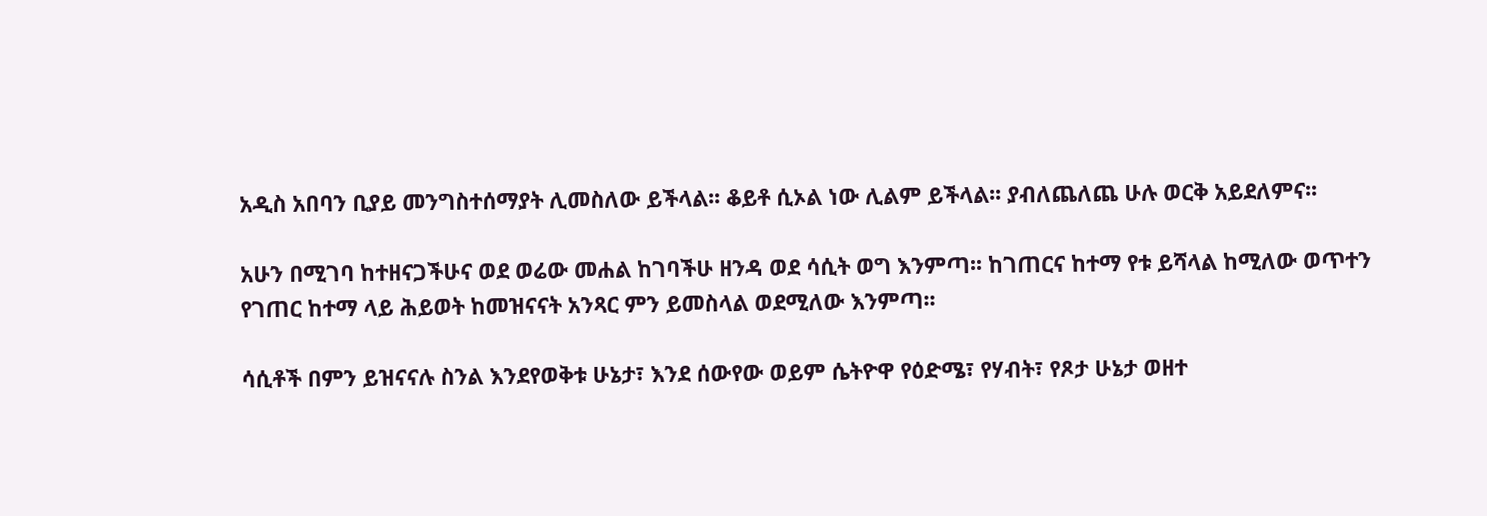አዲስ አበባን ቢያይ መንግስተሰማያት ሊመስለው ይችላል፡፡ ቆይቶ ሲኦል ነው ሊልም ይችላል፡፡ ያብለጨለጨ ሁሉ ወርቅ አይደለምና፡፡

አሁን በሚገባ ከተዘናጋችሁና ወደ ወሬው መሐል ከገባችሁ ዘንዳ ወደ ሳሲት ወግ እንምጣ፡፡ ከገጠርና ከተማ የቱ ይሻላል ከሚለው ወጥተን የገጠር ከተማ ላይ ሕይወት ከመዝናናት አንጻር ምን ይመስላል ወደሚለው እንምጣ፡፡

ሳሲቶች በምን ይዝናናሉ ስንል እንደየወቅቱ ሁኔታ፣ እንደ ሰውየው ወይም ሴትዮዋ የዕድሜ፣ የሃብት፣ የጾታ ሁኔታ ወዘተ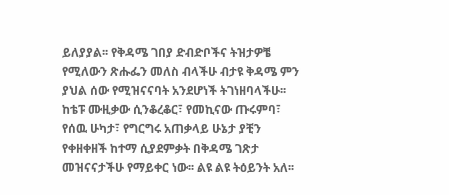ይለያያል፡፡ የቅዳሜ ገበያ ድብድቦችና ትዝታዎቼ የሚለውን ጽሑፌን መለስ ብላችሁ ብታዩ ቅዳሜ ምን ያህል ሰው የሚዝናናባት አንደሆነች ትገነዘባላችሁ፡፡ ከቴፑ ሙዚቃው ሲንቆረቆር፣ የመኪናው ጡሩምባ፣ የሰዉ ሁካታ፣ የግርግሩ አጠቃላይ ሁኔታ ያቺን የቀዘቀዘች ከተማ ሲያደምቃት በቅዳሜ ገጽታ መዝናናታችሁ የማይቀር ነው፡፡ ልዩ ልዩ ትዕይንት አለ፡፡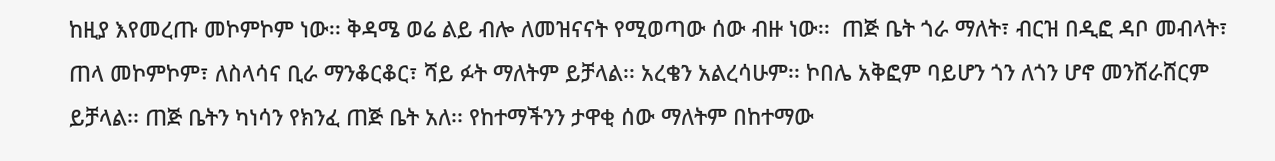ከዚያ እየመረጡ መኮምኮም ነው፡፡ ቅዳሜ ወሬ ልይ ብሎ ለመዝናናት የሚወጣው ሰው ብዙ ነው፡፡  ጠጅ ቤት ጎራ ማለት፣ ብርዝ በዲፎ ዳቦ መብላት፣ ጠላ መኮምኮም፣ ለስላሳና ቢራ ማንቆርቆር፣ ሻይ ፉት ማለትም ይቻላል፡፡ አረቄን አልረሳሁም፡፡ ኮበሌ አቅፎም ባይሆን ጎን ለጎን ሆኖ መንሸራሸርም ይቻላል፡፡ ጠጅ ቤትን ካነሳን የክንፈ ጠጅ ቤት አለ፡፡ የከተማችንን ታዋቂ ሰው ማለትም በከተማው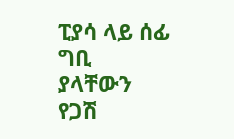ፒያሳ ላይ ሰፊ ግቢ ያላቸውን የጋሽ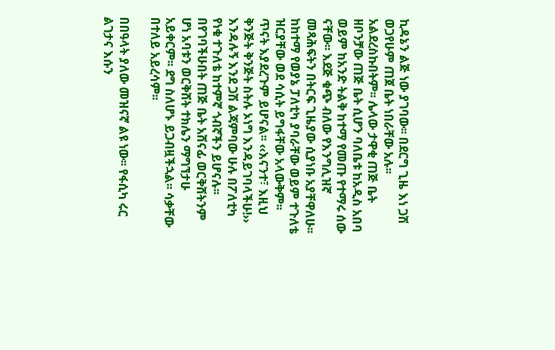ኪዳኔን ልጅ ነው ያገባው፡፡ በደርግ ጊዜ እነ ጋሽ ወጋየሁም ጠጀ ቤት ነበራቸው አሉ፡፡ አልደረስኩበትም፡፡ ሌላው ታዋቂ ጠጅ ቤት ዘቦንቻው ጠጅ ቤት ሲሆን ባለቤቱ ከአዲስ አበባ ወይም ከአንድ ትልቅ ከተማ የመጡ የተማሩ ሰው ናቸው፡፡ እደጅ ቁጭ ብለው የእንግሊዝኛ መጻሕፍትን በትርፍ ጊዜያው ሲያነቡ አያቸዋለሁ፡፡ ከከተማ የወያኔ ፓለቲካ ያባራቸው ወይም ተጉለቴ ዝርያቸው ወደ ሳሲት ይግፋቸው አላውቅም፡፡ ጥናት እያደረጉም ይሆናል፡፡ ‹‹እናንተ፣ እዚህ ቅንጅት ቅንጅት ስትሉ ኦነግ እንዳይገባላችሁ!›› እንዳሉኝ እንደ ጋሽ ልጃምባው ሁሉ በፖለቲካ የነቁ ተጉለቴ ከተምኛ ጎብኛችን ይሆናሉ፡፡ በየገባችሁበት ጠጅ ቤት አሸናፊ ወርቅሸትንም ሆነ አባቱን ወርቅሸት ተክሌን ማግኘታሁ አይቀርም፡፡ ደግ ስለሆኑ ይጋብዟችኋል፡፡ ሳቃቸው በተለይ አይረሳም፡፡

በበዓላት ያለው መዝናኛ ልዩ ነው፡፡ የፋሲካ ሩር ልገታና እሱን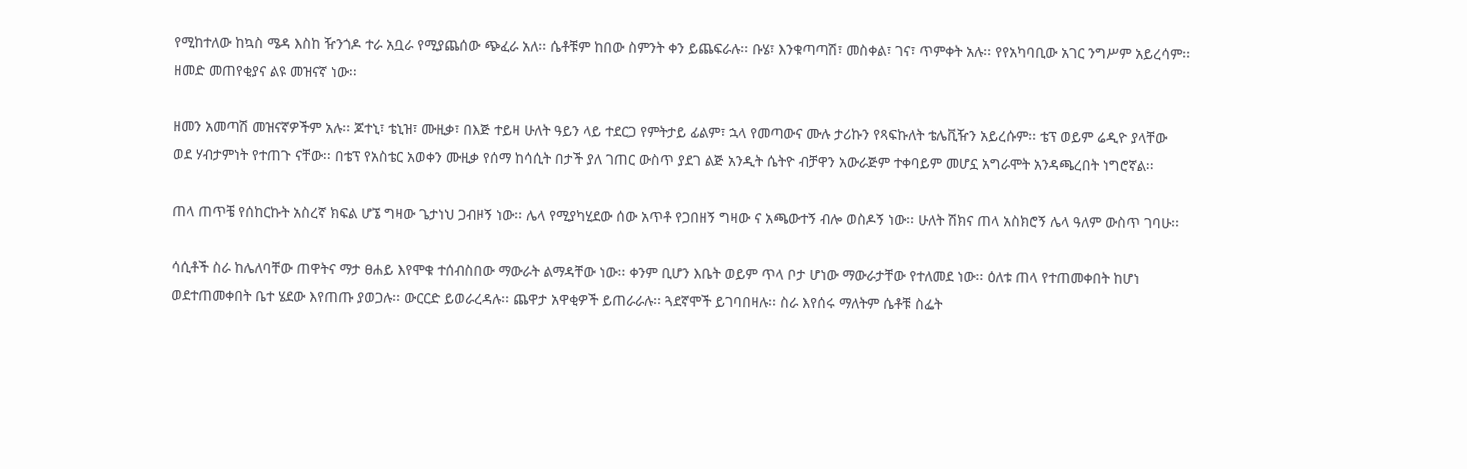የሚከተለው ከኳስ ሜዳ እስከ ዥንጎዶ ተራ አቧራ የሚያጨሰው ጭፈራ አለ፡፡ ሴቶቹም ከበው ስምንት ቀን ይጨፍራሉ፡፡ ቡሄ፣ እንቁጣጣሽ፣ መስቀል፣ ገና፣ ጥምቀት አሉ፡፡ የየአካባቢው አገር ንግሥም አይረሳም፡፡ ዘመድ መጠየቂያና ልዩ መዝናኛ ነው፡፡

ዘመን አመጣሽ መዝናኛዎችም አሉ፡፡ ጆተኒ፣ ቴኒዝ፣ ሙዚቃ፣ በእጅ ተይዛ ሁለት ዓይን ላይ ተደርጋ የምትታይ ፊልም፣ ኋላ የመጣውና ሙሉ ታሪኩን የጻፍኩለት ቴሌቪዥን አይረሱም፡፡ ቴፕ ወይም ሬዲዮ ያላቸው ወደ ሃብታምነት የተጠጉ ናቸው፡፡ በቴፕ የአስቴር አወቀን ሙዚቃ የሰማ ከሳሲት በታች ያለ ገጠር ውስጥ ያደገ ልጅ አንዲት ሴትዮ ብቻዋን አውራጅም ተቀባይም መሆኗ አግራሞት አንዳጫረበት ነግሮኛል፡፡

ጠላ ጠጥቼ የሰከርኩት አስረኛ ክፍል ሆኜ ግዛው ጌታነህ ጋብዞኝ ነው፡፡ ሌላ የሚያካሂደው ሰው አጥቶ የጋበዘኝ ግዛው ና አጫውተኝ ብሎ ወስዶኝ ነው፡፡ ሁለት ሽክና ጠላ አስክሮኝ ሌላ ዓለም ውስጥ ገባሁ፡፡

ሳሲቶች ስራ ከሌለባቸው ጠዋትና ማታ ፀሐይ እየሞቁ ተሰብስበው ማውራት ልማዳቸው ነው፡፡ ቀንም ቢሆን እቤት ወይም ጥላ ቦታ ሆነው ማውራታቸው የተለመደ ነው፡፡ ዕለቱ ጠላ የተጠመቀበት ከሆነ ወደተጠመቀበት ቤተ ሄደው እየጠጡ ያወጋሉ፡፡ ውርርድ ይወራረዳሉ፡፡ ጨዋታ አዋቂዎች ይጠራራሉ፡፡ ጓደኛሞች ይገባበዛሉ፡፡ ስራ እየሰሩ ማለትም ሴቶቹ ስፌት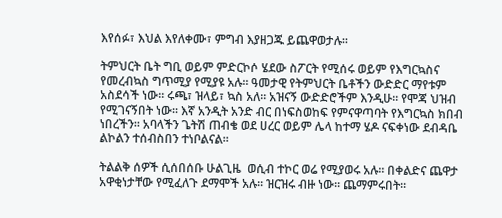እየሰፉ፣ እህል እየለቀሙ፣ ምግብ እያዘጋጁ ይጨዋወታሉ፡፡

ትምህርት ቤት ግቢ ወይም ምድርኮሶ ሄደው ስፖርት የሚሰሩ ወይም የእግርኳስና የመረብኳስ ግጥሚያ የሚያዩ አሉ፡፡ ዓመታዊ የትምህርት ቤቶችን ውድድር ማየቱም አስደሳች ነው፡፡ ሩጫ፣ ዝላይ፣ ኳስ አለ፡፡ አዝናኝ ውድድሮችም እንዲሁ፡፡ የሞጃ ህዝብ የሚገናኝበት ነው፡፡ እኛ አንዲት አንድ ብር በነፍስወከፍ የምናዋጣባት የእግርኳስ ክበብ ነበረችን፡፡ አባላችን ጌትሽ ጠብቄ ወደ ሀረር ወይም ሌላ ከተማ ሄዶ ናፍቀነው ደብዳቤ ልኮልን ተሰብስበን ተነቦልናል፡፡

ትልልቅ ሰዎች ሲሰበሰቡ ሁልጊዜ  ወሲብ ተኮር ወሬ የሚያወሩ አሉ፡፡ በቀልድና ጨዋታ አዋቂነታቸው የሚፈለጉ ደማሞች አሉ፡፡ ዝርዝሩ ብዙ ነው፡፡ ጨማምሩበት፡፡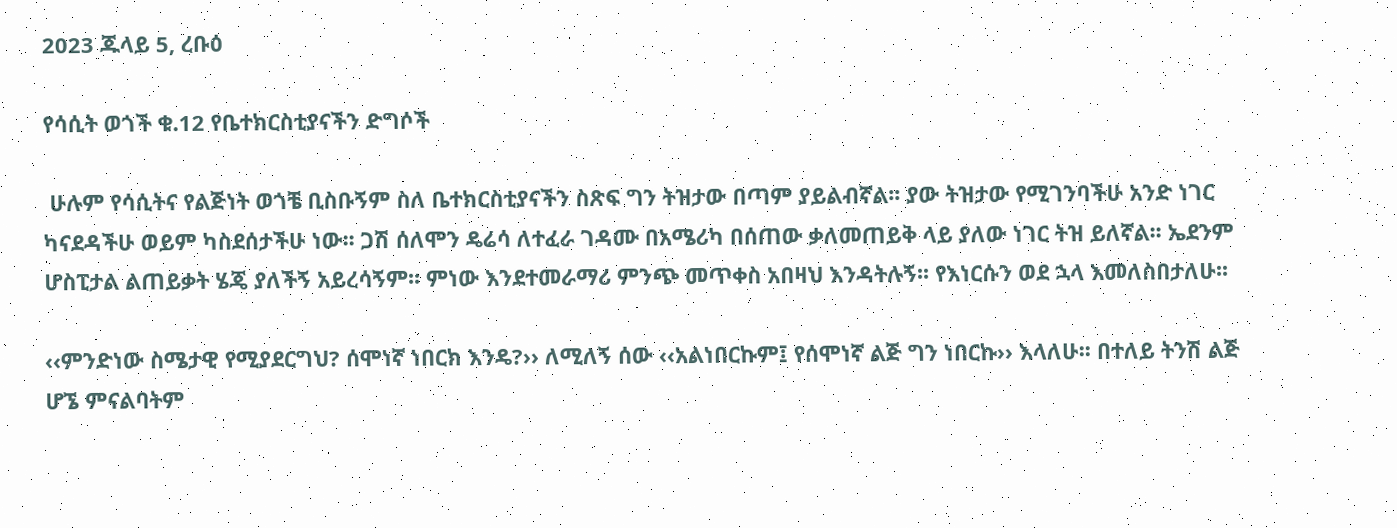2023 ጁላይ 5, ረቡዕ

የሳሲት ወጎች ቁ.12 የቤተክርስቲያናችን ድግሶች

 ሁሉም የሳሲትና የልጅነት ወጎቼ ቢስቡኝም ስለ ቤተክርስቲያናችን ስጽፍ ግን ትዝታው በጣም ያይልብኛል፡፡ ያው ትዝታው የሚገንባችሁ አንድ ነገር ካናደዳችሁ ወይም ካስደሰታችሁ ነው፡፡ ጋሽ ሰለሞን ዴሬሳ ለተፈራ ገዳሙ በአሜሪካ በሰጠው ቃለመጠይቅ ላይ ያለው ነገር ትዝ ይለኛል፡፡ ኤደንም ሆስፒታል ልጠይቃት ሄጄ ያለችኝ አይረሳኝም፡፡ ምነው እንደተመራማሪ ምንጭ መጥቀስ አበዛህ እንዳትሉኝ፡፡ የእነርሱን ወደ ኋላ እመለስበታለሁ፡፡

‹‹ምንድነው ስሜታዊ የሚያደርግህ? ሰሞነኛ ነበርክ እንዴ?›› ለሚለኝ ሰው ‹‹አልነበርኩም፤ የሰሞነኛ ልጅ ግን ነበርኩ›› እላለሁ፡፡ በተለይ ትንሽ ልጅ ሆኜ ምናልባትም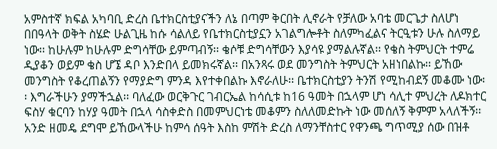አምስተኛ ክፍል አካባቢ ድረስ ቤተክርስቲያናችን ለኔ በጣም ቅርበት ሊኖራት የቻለው አባቴ መርጌታ ስለሆነ በበዓላት ወቅት ስሄድ ሁልጊዜ ከሱ ሳልለይ የቤተክርስቲያኗን አገልግሎቶት ስለምካፈልና ትርዒቱን ሁሉ ስለማይ ነው፡፡ ከሁሉም ከሁሉም ድግሳቸው ይምጣብኝ፡፡ ቄሶቹ ድግሳቸውን እያሳዩ ያማልሉኛል፡፡ የቄስ ትምህርት ተምሬ ዲያቆን ወይም ቄስ ሆኜ ዳቦ እንድበላ ይመክሩኛል፡፡ በአንጻሩ ወደ መንግስት ትምህርት አዘነበልኩ፡፡ ይኸው መንግስት የቆረጠልኝን የማያድግ ምንዳ እየተቀበልኩ እኖራለሁ፡፡ ቤተክርስቲያን ትንሽ የሚከብደኝ መቆሙ ነው፡፡ እግራችሁን ያማችኋል፡፡ ባለፈው ወርቅጉር ገብርኤል ከሳሲቱ ከ16 ዓመት በኋላም ሆነ ሳሊተ ምህረት ለዶክተር ፍስሃ ቁርባን ከሃያ ዓመት በኋላ ሳስቀድስ በመምህርነቴ መቆምን ስለለመድኩት ነው መሰለኝ ቅምም አላለችኝ፡፡ አንድ ዘመዴ ደግሞ ይኸውላችሁ ከምሳ ሰዓት እስከ ምሽት ድረስ ለማንቸስተር የዋንጫ ግጥሚያ ሰው በዝቶ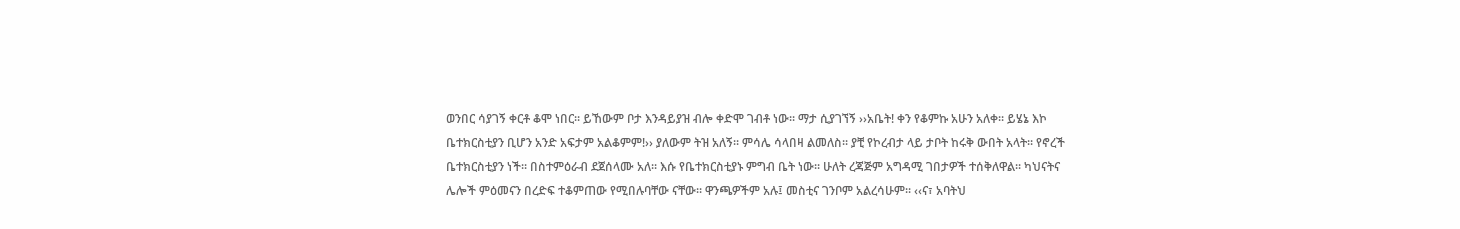ወንበር ሳያገኝ ቀርቶ ቆሞ ነበር፡፡ ይኸውም ቦታ እንዳይያዝ ብሎ ቀድሞ ገብቶ ነው፡፡ ማታ ሲያገኘኝ ››አቤት! ቀን የቆምኩ አሁን አለቀ፡፡ ይሄኔ እኮ ቤተክርስቲያን ቢሆን አንድ አፍታም አልቆምም!›› ያለውም ትዝ አለኝ፡፡ ምሳሌ ሳላበዛ ልመለስ፡፡ ያቺ የኮረብታ ላይ ታቦት ከሩቅ ውበት አላት፡፡ የኖረች ቤተክርስቲያን ነች፡፡ በስተምዕራብ ደጀሰላሙ አለ፡፡ እሱ የቤተክርስቲያኑ ምግብ ቤት ነው፡፡ ሁለት ረጃጅም አግዳሚ ገበታዎች ተሰቅለዋል፡፡ ካህናትና ሌሎች ምዕመናን በረድፍ ተቆምጠው የሚበሉባቸው ናቸው፡፡ ዋንጫዎችም አሉ፤ መስቲና ገንቦም አልረሳሁም፡፡ ‹‹ና፣ አባትህ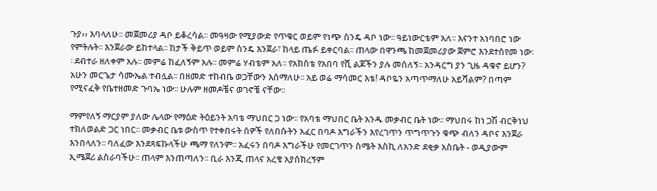ጉያ›› እባላለሁ፡፡ መጀመሪያ ዳቦ ይቆረሳል፡፡ መዓዛው የሚያውድ የጥቁር ወይም የነጭ ስንዴ ዳቦ ነው፡፡ ዓይነውርቴም አለ፡፡ እናንተ አነባበሮ ነው የምትሉት፡፡ እንጀራው ይከተላል፡፡ ከታች ቅይጥ ወይም ስንዴ እንጀራ፣ ከላይ ጤፉ ይቀርባል፡፡ ጠላው በዋንጫ ከመጀመሪያው ጀምሮ እንደተሰየመ ነው፡፡ ደብተራ ዘለቀም አሉ፡፡ መምሬ ከፈለኝም አሉ፡፡ መምሬ ሃብቴም አለ፡፡ የአክስቴ የአበባ የሺ ልጆችን ያሉ መሰለኝ፡፡ አንዳርግ ያን ጊዜ ዳቁኖ ይሆን? አሁን መርጌታ ሳሙኤል ተብሏል፡፡ በዘመድ ተከብቤ ወጋቸውን እሰማለሁ፡፡ አይ ወሬ ማሳመር እቴ! ዳቦዬን አጣጥማለሁ አይሻልም? በጣም የሚናፈቅ የቤተዘመድ ጉባኤ ነው፡፡ ሁሉም ዘመዶቼና ወገኖቼ ናቸው፡፡

ማምየለኝ ማርያም ያለው ሌላው የማዕድ ትዕይንት አባቴ ማህበር ጋ ነው፡፡ የአባቴ ማህበር ቤት አንዱ መቃብር ቤት ነው፡፡ ማህበሩ ከነ ጋሽ ብርቅነህ ተክለወልድ ጋር ነበር፡፡ መቃብር ቤቱ ውስጥ የተቀበሩት ሰዎች የለበሱትን አፈር በባዶ እግራችን እየረገጥን ጥግጥጉን ቁጭ ብለን ዳቦና እንጀራ እንበላለን፡፡ ባለፈው እንደጻፍኩላችሁ ጫማ የለንም፡፡ አፈሩን በባዶ እግራችሁ የመርገጥን ስሜት እስኪ ለአንድ ደቂቃ አስቤት - ወዲያውም ኢሜጀሪ ልስራባችሁ፡፡ ጠላም እንጠጣለን፡፡ ቢራ እንጂ ጠላና አረቄ አያሰክረኝም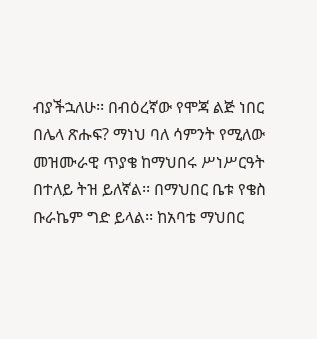ብያችኋለሁ፡፡ በብዕረኛው የሞጃ ልጅ ነበር በሌላ ጽሑፍ? ማነህ ባለ ሳምንት የሚለው መዝሙራዊ ጥያቄ ከማህበሩ ሥነሥርዓት በተለይ ትዝ ይለኛል፡፡ በማህበር ቤቱ የቄስ ቡራኬም ግድ ይላል፡፡ ከአባቴ ማህበር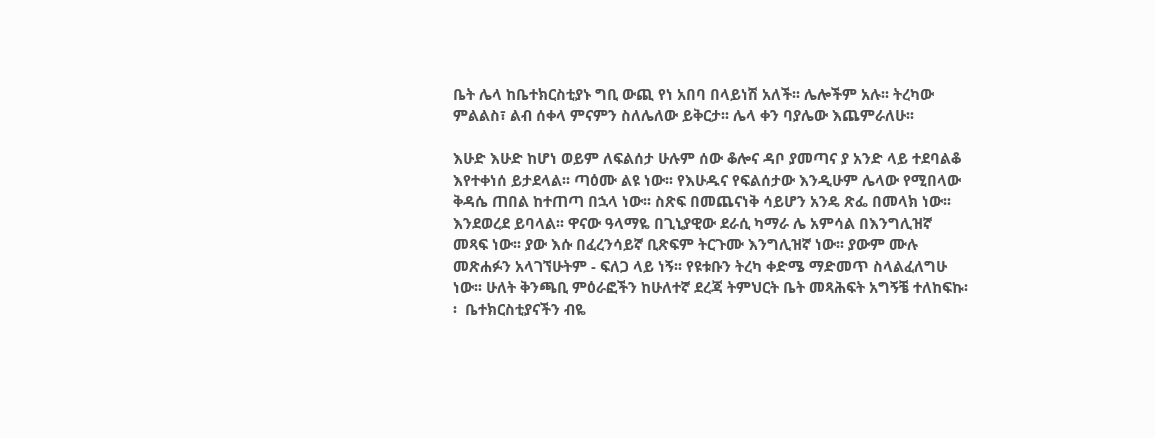ቤት ሌላ ከቤተክርስቲያኑ ግቢ ውጪ የነ አበባ በላይነሽ አለች፡፡ ሌሎችም አሉ፡፡ ትረካው ምልልስ፣ ልብ ሰቀላ ምናምን ስለሌለው ይቅርታ፡፡ ሌላ ቀን ባያሌው እጨምራለሁ፡፡

እሁድ እሁድ ከሆነ ወይም ለፍልሰታ ሁሉም ሰው ቆሎና ዳቦ ያመጣና ያ አንድ ላይ ተደባልቆ እየተቀነሰ ይታደላል፡፡ ጣዕሙ ልዩ ነው፡፡ የእሁዱና የፍልሰታው እንዲሁም ሌላው የሚበላው ቅዳሴ ጠበል ከተጠጣ በኋላ ነው፡፡ ስጽፍ በመጨናነቅ ሳይሆን አንዴ ጽፌ በመላክ ነው፡፡ እንደወረደ ይባላል፡፡ ዋናው ዓላማዬ በጊኒያዊው ደራሲ ካማራ ሌ አምሳል በእንግሊዝኛ መጻፍ ነው፡፡ ያው እሱ በፈረንሳይኛ ቢጽፍም ትርጉሙ እንግሊዝኛ ነው፡፡ ያውም ሙሉ መጽሐፉን አላገኘሁትም - ፍለጋ ላይ ነኝ፡፡ የዩቱቡን ትረካ ቀድሜ ማድመጥ ስላልፈለግሁ ነው፡፡ ሁለት ቅንጫቢ ምዕራፎችን ከሁለተኛ ደረጃ ትምህርት ቤት መጻሕፍት አግኝቼ ተለከፍኩ፡፡  ቤተክርስቲያናችን ብዬ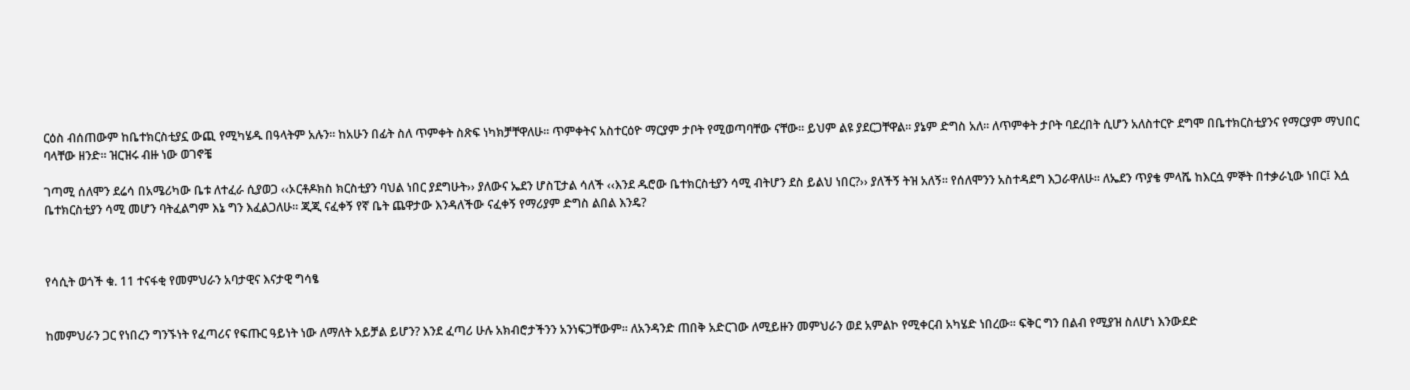ርዕስ ብሰጠውም ከቤተክርስቲያኗ ውጪ የሚካሄዱ በዓላትም አሉን፡፡ ከአሁን በፊት ስለ ጥምቀት ስጽፍ ነካክቻቸዋለሁ፡፡ ጥምቀትና አስተርዕዮ ማርያም ታቦት የሚወጣባቸው ናቸው፡፡ ይህም ልዩ ያደርጋቸዋል፡፡ ያኔም ድግስ አለ፡፡ ለጥምቀት ታቦት ባደረበት ሲሆን አለስተርዮ ደግሞ በቤተክርስቲያንና የማርያም ማህበር ባላቸው ዘንድ፡፡ ዝርዝሩ ብዙ ነው ወገኖቼ

ገጣሚ ሰለሞን ደሬሳ በአሜሪካው ቤቱ ለተፈራ ሲያወጋ ‹‹ኦርቶዶክስ ክርስቲያን ባህል ነበር ያደግሁት›› ያለውና ኤደን ሆስፒታል ሳለች ‹‹እንደ ዱሮው ቤተክርስቲያን ሳሚ ብትሆን ደስ ይልህ ነበር?›› ያለችኝ ትዝ አለኝ፡፡ የሰለሞንን አስተዳደግ እጋራዋለሁ፡፡ ለኤደን ጥያቄ ምላሼ ከእርሷ ምኞት በተቃራኒው ነበር፤ እሷ ቤተክርስቲያን ሳሚ መሆን ባትፈልግም እኔ ግን እፈልጋለሁ፡፡ ጂጂ ናፈቀኝ የኛ ቤት ጨዋታው እንዳለችው ናፈቀኝ የማሪያም ድግስ ልበል እንዴ?



የሳሲት ወጎች ቁ. 11 ተናፋቂ የመምህራን አባታዊና እናታዊ ግሳፄ


ከመምህራን ጋር የነበረን ግንኙነት የፈጣሪና የፍጡር ዓይነት ነው ለማለት አይቻል ይሆን? እንደ ፈጣሪ ሁሉ አክብሮታችንን አንነፍጋቸውም። ለአንዳንድ ጠበቅ አድርገው ለሚይዙን መምህራን ወደ አምልኮ የሚቀርብ አካሄድ ነበረው። ፍቅር ግን በልብ የሚያዝ ስለሆነ እንውደድ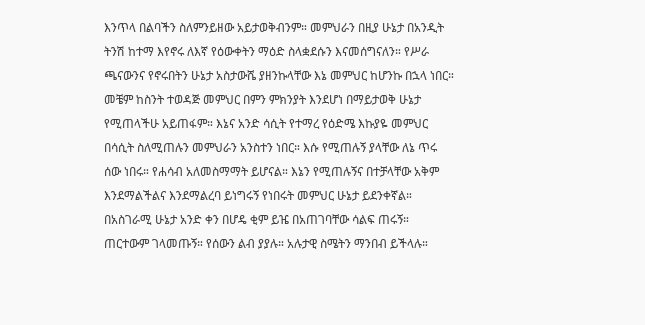እንጥላ በልባችን ስለምንይዘው አይታወቅብንም። መምህራን በዚያ ሁኔታ በአንዲት ትንሽ ከተማ እየኖሩ ለእኛ የዕውቀትን ማዕድ ስላቋደሱን እናመሰግናለን። የሥራ ጫናውንና የኖሩበትን ሁኔታ አስታውሼ ያዘንኩላቸው እኔ መምህር ከሆንኩ በኋላ ነበር። መቼም ከስንት ተወዳጅ መምህር በምን ምክንያት እንደሆነ በማይታወቅ ሁኔታ የሚጠላችሁ አይጠፋም። እኔና አንድ ሳሲት የተማረ የዕድሜ እኩያዬ መምህር በሳሲት ስለሚጠሉን መምህራን አንስተን ነበር። እሱ የሚጠሉኝ ያላቸው ለኔ ጥሩ ሰው ነበሩ። የሐሳብ አለመስማማት ይሆናል። እኔን የሚጠሉኝና በተቻላቸው አቅም እንደማልችልና እንደማልረባ ይነግሩኝ የነበሩት መምህር ሁኔታ ይደንቀኛል። በአስገራሚ ሁኔታ አንድ ቀን በሆዴ ቂም ይዤ በአጠገባቸው ሳልፍ ጠሩኝ። ጠርተውም ገላመጡኝ። የሰውን ልብ ያያሉ። አሉታዊ ስሜትን ማንበብ ይችላሉ።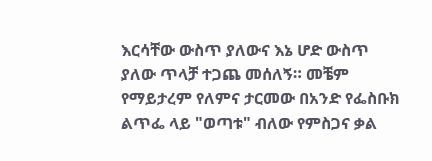እርሳቸው ውስጥ ያለውና እኔ ሆድ ውስጥ ያለው ጥላቻ ተጋጨ መሰለኝ። መቼም የማይታረም የለምና ታርመው በአንድ የፌስቡክ ልጥፌ ላይ "ወጣቱ" ብለው የምስጋና ቃል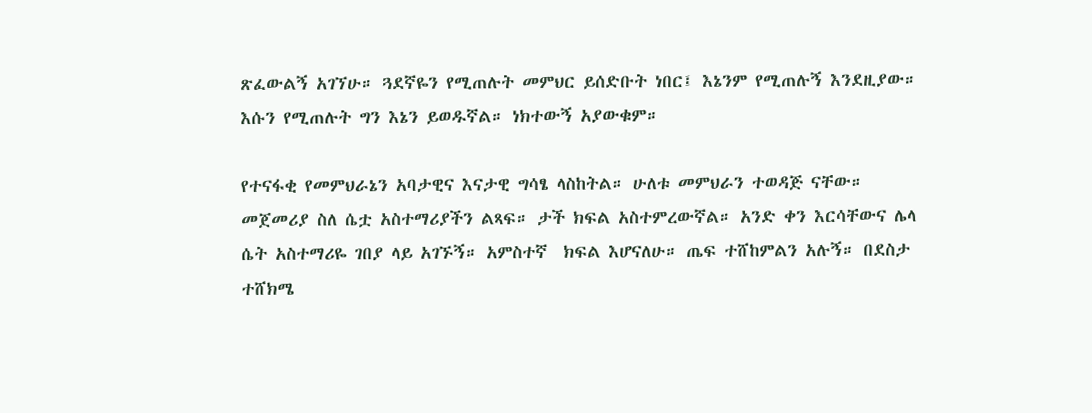ጽፈውልኝ አገኘሁ። ጓደኛዬን የሚጠሉት መምህር ይሰድቡት ነበር፤ እኔንም የሚጠሉኝ እንደዚያው። እሱን የሚጠሉት ግን እኔን ይወዱኛል። ነክተውኝ አያውቁም።

የተናፋቂ የመምህራኔን አባታዊና እናታዊ ግሳፄ ላስከትል። ሁለቱ መምህራን ተወዳጅ ናቸው። መጀመሪያ ስለ ሴቷ አስተማሪያችን ልጻፍ። ታች ክፍል አስተምረውኛል። አንድ ቀን እርሳቸውና ሌላ ሴት አስተማሪዬ ገበያ ላይ አገኙኝ። አምስተኛ  ክፍል እሆናለሁ። ጤፍ ተሸከምልን አሉኝ። በደስታ ተሸክሜ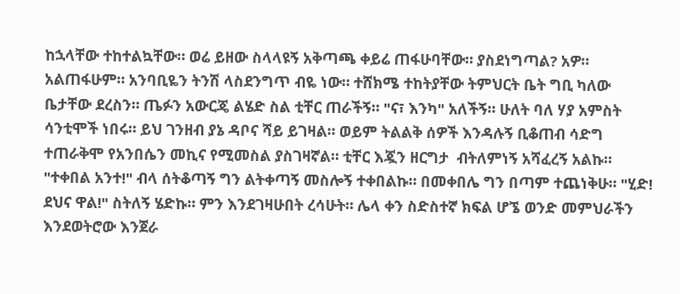ከኋላቸው ተከተልኳቸው። ወሬ ይዘው ስላላዩኝ አቅጣጫ ቀይሬ ጠፋሁባቸው። ያስደነግጣል? አዎ። አልጠፋሁም። አንባቢዬን ትንሽ ላስደንግጥ ብዬ ነው። ተሸክሜ ተከትያቸው ትምህርት ቤት ግቢ ካለው ቤታቸው ደረስን። ጤፉን አውርጄ ልሄድ ስል ቲቸር ጠራችኝ። "ና፣ እንካ" አለችኝ። ሁለት ባለ ሃያ አምስት ሳንቲሞች ነበሩ። ይህ ገንዘብ ያኔ ዳቦና ሻይ ይገዛል። ወይም ትልልቅ ሰዎች እንዳሉኝ ቢቆጠብ ሳድግ ተጠራቅሞ የአንበሴን መኪና የሚመስል ያስገዛኛል። ቲቸር እጇን ዘርግታ  ብትለምነኝ አሻፈረኝ አልኩ። "ተቀበል አንተ!" ብላ ሰትቆጣኝ ግን ልትቀጣኝ መስሎኝ ተቀበልኩ። በመቀበሌ ግን በጣም ተጨነቅሁ። "ሂድ! ደህና ዋል!" ስትለኝ ሄድኩ። ምን እንደገዛሁበት ረሳሁት። ሌላ ቀን ስድስተኛ ክፍል ሆኜ ወንድ መምህራችን እንደወትሮው እንጀራ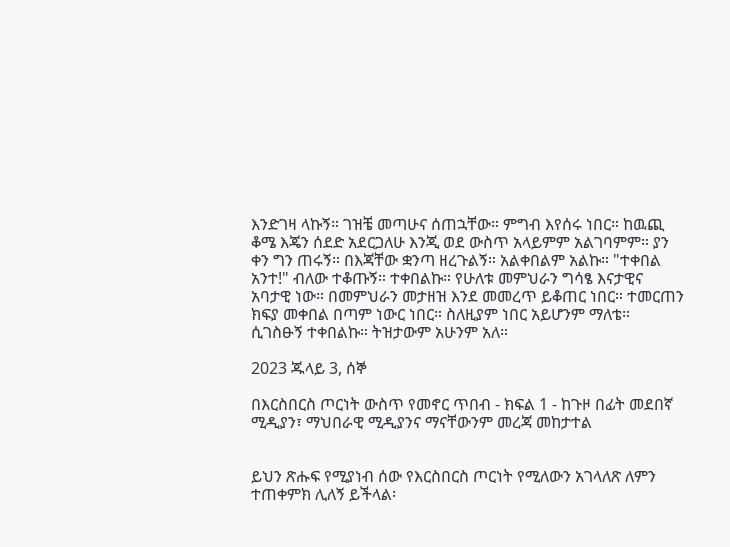እንድገዛ ላኩኝ። ገዝቼ መጣሁና ሰጠኋቸው። ምግብ እየሰሩ ነበር። ከዉጪ ቆሜ እጄን ሰደድ አደርጋለሁ እንጂ ወደ ውስጥ አላይምም አልገባምም። ያን ቀን ግን ጠሩኝ። በእጃቸው ቋንጣ ዘረጉልኝ። አልቀበልም አልኩ። "ተቀበል አንተ!" ብለው ተቆጡኝ። ተቀበልኩ። የሁለቱ መምህራን ግሳፄ እናታዊና አባታዊ ነው። በመምህራን መታዘዝ እንደ መመረጥ ይቆጠር ነበር። ተመርጠን ክፍያ መቀበል በጣም ነውር ነበር። ስለዚያም ነበር አይሆንም ማለቴ። ሲገስፁኝ ተቀበልኩ። ትዝታውም አሁንም አለ።

2023 ጁላይ 3, ሰኞ

በእርስበርስ ጦርነት ውስጥ የመኖር ጥበብ - ክፍል 1 - ከጉዞ በፊት መደበኛ ሚዲያን፣ ማህበራዊ ሚዲያንና ማናቸውንም መረጃ መከታተል


ይህን ጽሑፍ የሚያነብ ሰው የእርስበርስ ጦርነት የሚለውን አገላለጽ ለምን ተጠቀምክ ሊለኝ ይችላል፡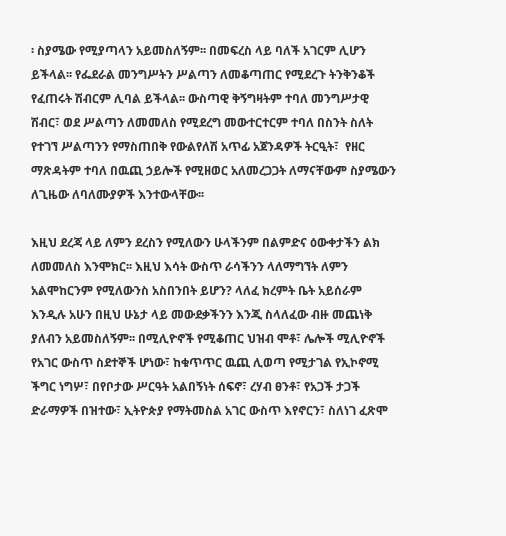፡ ስያሜው የሚያጣላን አይመስለኝም፡፡ በመፍረስ ላይ ባለች አገርም ሊሆን ይችላል፡፡ የፌደራል መንግሥትን ሥልጣን ለመቆጣጠር የሚደረጉ ትንቅንቆች የፈጠሩት ሽብርም ሊባል ይችላል፡፡ ውስጣዊ ቅኝግዛትም ተባለ መንግሥታዊ ሽብር፣ ወደ ሥልጣን ለመመለስ የሚደረግ መውተርተርም ተባለ በስንት ስለት የተገኘ ሥልጣንን የማስጠበቅ የውልየለሽ አጥፊ አጀንዳዎች ትርዒት፣  የዘር ማጽዳትም ተባለ በዉጪ ኃይሎች የሚዘወር አለመረጋጋት ለማናቸውም ስያሜውን ለጊዜው ለባለሙያዎች እንተውላቸው፡፡

እዚህ ደረጃ ላይ ለምን ደረስን የሚለውን ሁላችንም በልምድና ዕውቀታችን ልክ ለመመለስ እንሞክር፡፡ እዚህ እሳት ውስጥ ራሳችንን ላለማግኘት ለምን አልሞከርንም የሚለውንስ አስበንበት ይሆን? ላለፈ ክረምት ቤት አይሰራም እንዲሉ አሁን በዚህ ሁኔታ ላይ መውደቃችንን እንጂ ስላለፈው ብዙ መጨነቅ ያለብን አይመስለኝም፡፡ በሚሊዮኖች የሚቆጠር ህዝብ ሞቶ፣ ሌሎች ሚሊዮኖች የአገር ውስጥ ስደተኞች ሆነው፣ ከቁጥጥር ዉጪ ሊወጣ የሚታገል የኢኮኖሚ ችግር ነግሦ፣ በየቦታው ሥርዓት አልበኝነት ሰፍኖ፣ ረሃብ ፀንቶ፣ የአጋች ታጋች ድራማዎች በዝተው፣ ኢትዮጵያ የማትመስል አገር ውስጥ እየኖርን፣ ስለነገ ፈጽሞ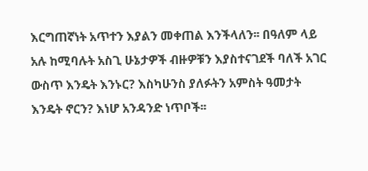እርግጠኛነት አጥተን እያልን መቀጠል እንችላለን፡፡ በዓለም ላይ አሉ ከሚባሉት አስጊ ሁኔታዎች ብዙዎቹን እያስተናገደች ባለች አገር ውስጥ እንዴት እንኑር? እስካሁንስ ያለፉትን አምስት ዓመታት እንዴት ኖርን? እነሆ አንዳንድ ነጥቦች፡፡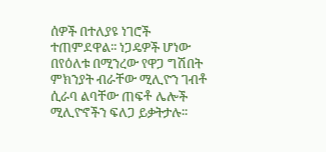ሰዎች በተለያዩ ነገሮች ተጠምደዋል፡፡ ነጋዴዎች ሆነው በየዕለቱ በሚንረው የዋጋ ግሽበት ምክንያት ብራቸው ሚሊዮን ገብቶ ሲራባ ልባቸው ጠፍቶ ሌሎች ሚሊዮኖችን ፍለጋ ይቃትታሉ፡፡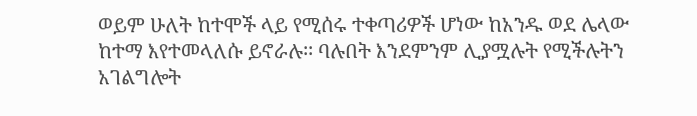ወይም ሁለት ከተሞች ላይ የሚሰሩ ተቀጣሪዎች ሆነው ከአንዱ ወደ ሌላው ከተማ እየተመላለሱ ይኖራሉ፡፡ ባሉበት እንደምንም ሊያሟሉት የሚችሉትን አገልግሎት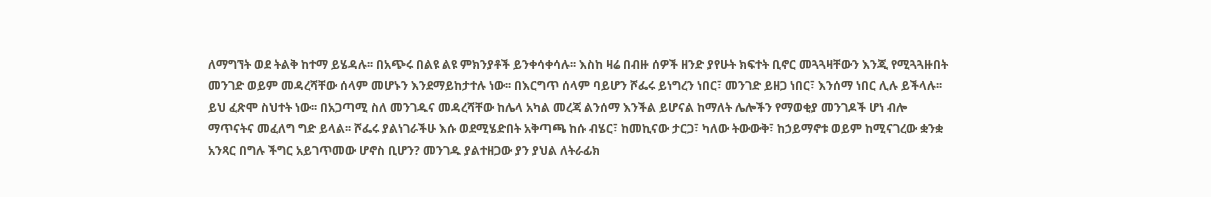ለማግኘት ወደ ትልቅ ከተማ ይሄዳሉ፡፡ በአጭሩ በልዩ ልዩ ምክንያቶች ይንቀሳቀሳሉ፡፡ እስከ ዛሬ በብዙ ሰዎች ዘንድ ያየሁት ክፍተት ቢኖር መጓጓዛቸውን እንጂ የሚጓጓዙበት መንገድ ወይም መዳረሻቸው ሰላም መሆኑን እንደማይከታተሉ ነው፡፡ በእርግጥ ሰላም ባይሆን ሾፌሩ ይነግረን ነበር፣ መንገድ ይዘጋ ነበር፣ እንሰማ ነበር ሊሉ ይችላሉ፡፡ ይህ ፈጽሞ ስህተት ነው፡፡ በአጋጣሚ ስለ መንገዱና መዳረሻቸው ከሌላ አካል መረጃ ልንሰማ እንችል ይሆናል ከማለት ሌሎችን የማወቂያ መንገዶች ሆነ ብሎ ማጥናትና መፈለግ ግድ ይላል፡፡ ሾፌሩ ያልነገራችሁ እሱ ወደሚሄድበት አቅጣጫ ከሱ ብሄር፣ ከመኪናው ታርጋ፣ ካለው ትውውቅ፣ ከኃይማኖቱ ወይም ከሚናገረው ቋንቋ አንጻር በግሉ ችግር አይገጥመው ሆኖስ ቢሆን? መንገዱ ያልተዘጋው ያን ያህል ለትራፊክ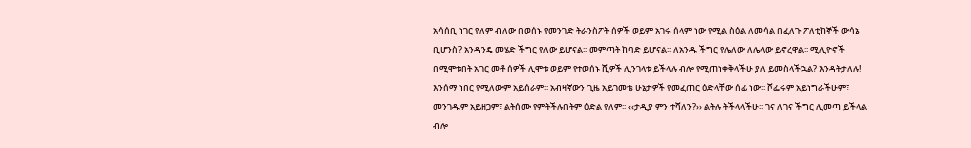አሳሰቢ ነገር የለም ብለው በወሰኑ የመንገድ ትራንስፖት ሰዎች ወይም አገሩ ሰላም ነው የሚል ስዕል ለመሳል በፈለጉ ፖለቲከኞች ውሳኔ ቢሆንስ? አንዳንዴ መሄድ ችግር የለው ይሆናል፡፡ መምጣት ከባድ ይሆናል፡፡ ለአንዱ ችግር የሌለው ለሌላው ይኖረዋል፡፡ ሚሊዮኖች በሚሞቱበት አገር መቶ ሰዎች ሊሞቱ ወይም የተወሰኑ ሺዎች ሊንገላቱ ይችላሉ ብሎ የሚጠነቀቅላችሁ ያለ ይመስላችኋል? እንዳትታለሉ! እንሰማ ነበር የሚለውም አይሰራም፡፡ አብዛኛውን ጊዜ አይገመቴ ሁኔታዎች የመፈጠር ዕድላቸው ሰፊ ነው፡፡ ሾፌሩም አይነግራችሁም፣ መንገዱም አይዘጋም፣ ልትሰሙ የምትችሉበትም ዕድል የለም፡፡ ‹‹ታዲያ ምን ተሻለን?›› ልትሉ ትችላላችሁ፡፡ ገና ለገና ችግር ሊመጣ ይችላል ብሎ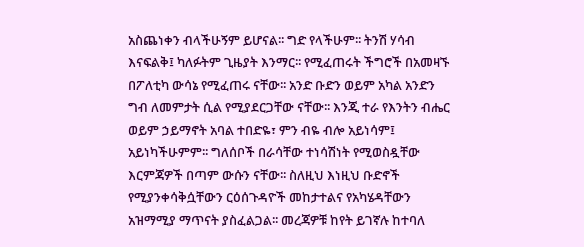አስጨነቀን ብላችሁኝም ይሆናል፡፡ ግድ የላችሁም፡፡ ትንሽ ሃሳብ እናፍልቅ፤ ካለፉትም ጊዜያት እንማር፡፡ የሚፈጠሩት ችግሮች በአመዛኙ በፖለቲካ ውሳኔ የሚፈጠሩ ናቸው፡፡ አንድ ቡድን ወይም አካል አንድን ግብ ለመምታት ሲል የሚያደርጋቸው ናቸው፡፡ እንጂ ተራ የእንትን ብሔር ወይም ኃይማኖት አባል ተበድዬ፣ ምን ብዬ ብሎ አይነሳም፤ አይነካችሁምም፡፡ ግለሰቦች በራሳቸው ተነሳሽነት የሚወስዷቸው እርምጃዎች በጣም ውሱን ናቸው፡፡ ስለዚህ እነዚህ ቡድኖች የሚያንቀሳቅሷቸውን ርዕሰጉዳዮች መከታተልና የአካሄዳቸውን አዝማሚያ ማጥናት ያስፈልጋል፡፡ መረጃዎቹ ከየት ይገኛሉ ከተባለ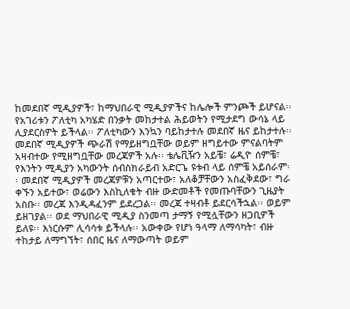ከመደበኛ ሚዲያዎች፣ ከማህበራዊ ሚዲያዎችና ከሌሎች ምንጮች ይሆናል፡፡ የአገሪቱን ፖለቲካ አካሄድ በንቃት መከታተል ሕይወትን የሚታደግ ውሳኔ ላይ ሊያደርስዎት ይችላል፡፡ ፖለቲካውን እንኳን ባይከታተሉ መደበኛ ዜና ይከታተሉ፡፡ መደበኛ ሚዲያዎች ጭራሽ የማይዘግቧቸው ወይም ዘግይተው ምናልባትም አዛብተው የሚዘግቧቸው መረጃዎች አሉ፡፡ ቴሌቪዥን አይቼ፣ ሬዲዮ ሰምቼ፣ የእንትን ሚዲያን አካውንት ሰብስክራይብ አድርጌ ዩቱብ ላይ ሰምቼ አይሰራም፡፡ መደበኛ ሚዲያዎች መረጃዎቹን አጣርተው፣ አለቆቻቸውን አስፈቅደው፣ ግራ ቀኙን አይተው፣ ወሬውን እስኪለቁት ብዙ ውድመቶች የመጡባቸውን ጊዜያት አስቡ፡፡ መረጃ እንዲዳፈንም ይደረጋል፡፡ መረጃ ተዛብቶ ይደርሳችኋል፡፡ ወይም ይዘገያል፡፡ ወደ ማህበራዊ ሚዲያ ስንመጣ ታማኝ የሚሏቸውን ዘጋቢዎች ይለዩ፡፡ እነርሱም ሊሳሳቱ ይችላሉ፡፡ አውቀው የሆነ ዓላማ ለማሳካት፣ ብዙ ተከታይ ለማግኘት፣ ሰበር ዜና ለማውጣት ወይም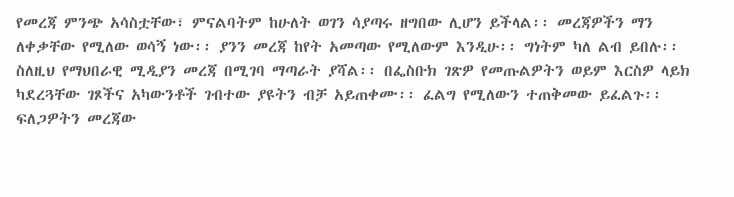የመረጃ ምንጭ አሳስቷቸው፣ ምናልባትም ከሁለት ወገን ሳያጣሩ ዘግበው ሊሆን ይችላል፡፡ መረጃዎችን ማን ለቀቃቸው የሚለው ወሳኝ ነው፡፡ ያንን መረጃ ከየት አመጣው የሚለውም እንዲሁ፡፡ ግነትም ካለ ልብ ይበሉ፡፡ ስለዚህ የማህበራዊ ሚዲያን መረጃ በሚገባ ማጣራት ያሻል፡፡ በፌስቡክ ገጽዎ የመጡልዎትን ወይም እርስዎ ላይክ ካደረጓቸው ገጾችና አካውንቶች ገብተው ያዩትን ብቻ አይጠቀሙ፡፡ ፈልግ የሚለውን ተጠቅመው ይፈልጉ፡፡ ፍለጋዎትን መረጃው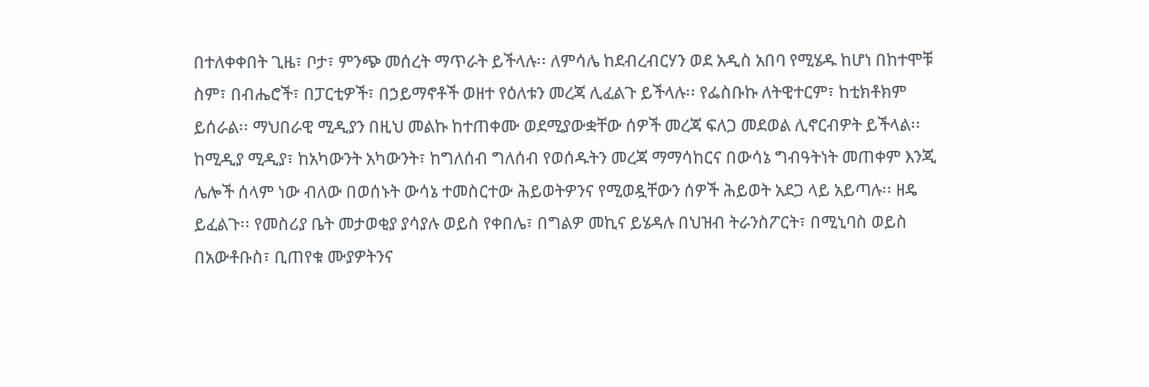በተለቀቀበት ጊዜ፣ ቦታ፣ ምንጭ መሰረት ማጥራት ይችላሉ፡፡ ለምሳሌ ከደብረብርሃን ወደ አዲስ አበባ የሚሄዱ ከሆነ በከተሞቹ ስም፣ በብሔሮች፣ በፓርቲዎች፣ በኃይማኖቶች ወዘተ የዕለቱን መረጃ ሊፈልጉ ይችላሉ፡፡ የፌስቡኩ ለትዊተርም፣ ከቲክቶክም ይሰራል፡፡ ማህበራዊ ሚዲያን በዚህ መልኩ ከተጠቀሙ ወደሚያውቋቸው ሰዎች መረጃ ፍለጋ መደወል ሊኖርብዎት ይችላል፡፡ ከሚዲያ ሚዲያ፣ ከአካውንት አካውንት፣ ከግለሰብ ግለሰብ የወሰዱትን መረጃ ማማሳከርና በውሳኔ ግብዓትነት መጠቀም እንጂ ሌሎች ሰላም ነው ብለው በወሰኑት ውሳኔ ተመስርተው ሕይወትዎንና የሚወዷቸውን ሰዎች ሕይወት አደጋ ላይ አይጣሉ፡፡ ዘዴ ይፈልጉ፡፡ የመስሪያ ቤት መታወቂያ ያሳያሉ ወይስ የቀበሌ፣ በግልዎ መኪና ይሄዳሉ በህዝብ ትራንስፖርት፣ በሚኒባስ ወይስ በአውቶቡስ፣ ቢጠየቁ ሙያዎትንና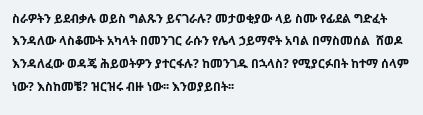ስራዎትን ይደብቃሉ ወይስ ግልጹን ይናገራሉ? መታወቂያው ላይ ስሙ የፊደል ግድፈት እንዳለው ላስቆሙት አካላት በመንገር ራሱን የሌላ ኃይማኖት አባል በማስመሰል  ሸወዶ እንዳለፈው ወዳጄ ሕይወትዎን ያተርፋሉ? ከመንገዱ በኋላስ? የሚያርፉበት ከተማ ሰላም ነው? እስከመቼ? ዝርዝሩ ብዙ ነው፡፡ እንወያይበት፡፡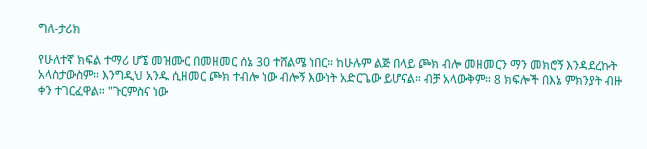ግለ-ታሪክ

የሁለተኛ ክፍል ተማሪ ሆኜ መዝሙር በመዘመር ሰኔ 30 ተሸልሜ ነበር። ከሁሉም ልጅ በላይ ጮክ ብሎ መዘመርን ማን መክሮኝ እንዳደረኩት አላስታውስም። እንግዲህ አንዱ ሲዘመር ጮክ ተብሎ ነው ብሎኝ እውነት አድርጌው ይሆናል። ብቻ አላውቅም። 8 ክፍሎች በእኔ ምክንያት ብዙ ቀን ተገርፈዋል። "ጉርምስና ነው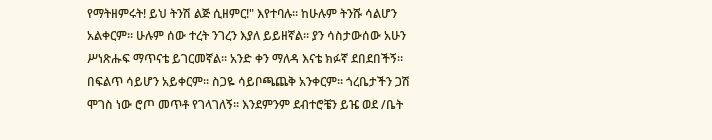የማትዘምሩት! ይህ ትንሽ ልጅ ሲዘምር!" እየተባሉ። ከሁሉም ትንሹ ሳልሆን አልቀርም። ሁሉም ሰው ተረት ንገረን እያለ ይይዘኛል። ያን ሳስታውሰው አሁን ሥነጽሑፍ ማጥናቴ ይገርመኛል። አንድ ቀን ማለዳ እናቴ ክፉኛ ደበደበችኝ። በፍልጥ ሳይሆን አይቀርም። ስጋዬ ሳይቦጫጨቅ አንቀርም። ጎረቤታችን ጋሽ ሞገስ ነው ሮጦ መጥቶ የገላገለኝ። እንደምንም ደብተሮቼን ይዤ ወደ /ቤት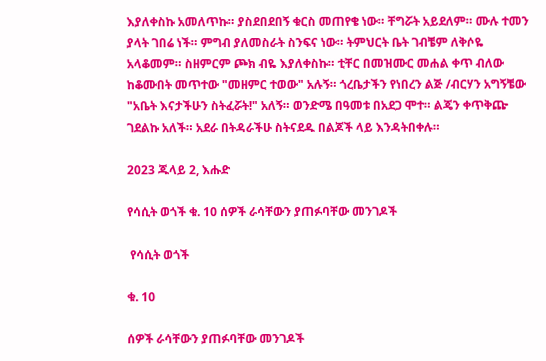እያለቀስኩ አመለጥኩ። ያስደበደበኝ ቁርስ መጠየቄ ነው። ቸግሯት አይደለም። ሙሉ ተመን ያላት ገበሬ ነች። ምግብ ያለመስራት ስንፍና ነው። ትምህርት ቤት ገብቼም ለቅሶዬ አላቆመም። ስዘምርም ጮክ ብዬ እያለቀስኩ። ቲቸር በመዝሙር መሐል ቀጥ ብለው ከቆሙበት መጥተው "መዘምር ተወው" አሉኝ። ጎረቤታችን የነበረን ልጅ /ብርሃን አግኝቼው "አቤት እናታችሁን ስትፈሯት!" አለኝ። ወንድሜ በዓመቱ በአደጋ ሞተ። ልጄን ቀጥቅጬ ገደልኩ አለች። አደራ በትዳራችሁ ስትናደዱ በልጆች ላይ እንዳትበቀሉ።

2023 ጁላይ 2, እሑድ

የሳሲት ወጎች ቁ. 10 ሰዎች ራሳቸውን ያጠፉባቸው መንገዶች

 የሳሲት ወጎች

ቁ. 10

ሰዎች ራሳቸውን ያጠፉባቸው መንገዶች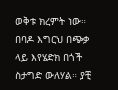ወቅቱ ክረምት ነው። በባዶ እግርህ በጭቃ ላይ እየሄድክ በጎች ስታግድ ውለሃል። ያቺ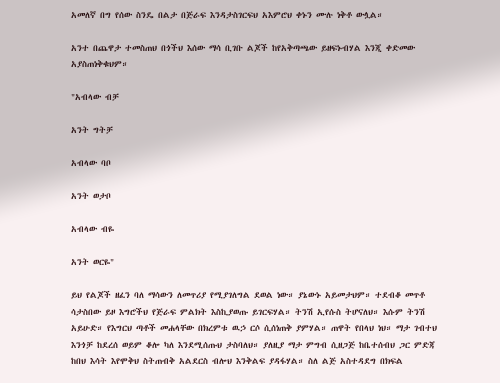አመለኛ በግ የሰው ስንዴ በልታ በጅራፍ እንዳታስገርፍህ አእምሮህ ቀኑን ሙሉ ነቅቶ ውሏል።

አንተ በጨዋታ ተመስጠህ በጎችህ እሰው ማሳ ቢገቡ ልጆች ከየአቅጣጫው ይዘፍኑብሃል እንጂ ቀድመው አያስጠነቅቁህም።

"አብላው ብቻ

አንት ግትቻ

አብላው ባቦ

አንት ወታቦ

አብላው ብዬ

አንት ወርዬ"

ይህ የልጆች ዘፈን ባለ ማሳውን ለመጥሪያ የሚያገለግል ደወል ነው። ያኔውኑ አይመታህም። ተደብቆ መጥቶ ሳታስበው ይዞ እግሮችህ የጅራፍ ምልክት እስኪያወጡ ይገርፍሃል። ትንሽ ኢየሱስ ትሆናለህ። እሱም ትንሽ አይሁድ። የእግርህ ጣቶች መሐላቸው በክረምቱ ዉኃ ርሶ ሲሰነጠቅ ያምሃል። ጠዋት የበላህ ነህ። ማታ ገብተህ እንጎቻ ከደረሰ ወይም ቆሎ ካለ እንደሚሰጡህ ታስባለህ። ያለዚያ ማታ ምግብ ሲዘጋጅ ከቤተሰብህ ጋር ምድጃ ከበህ እሳት እየሞቅህ ስትጠብቅ አልደርስ ብሎህ እንቅልፍ ያዳፋሃል። ስለ ልጅ አስተዳደግ በክፍል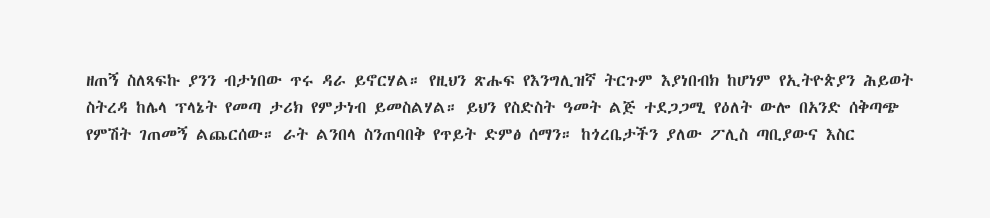ዘጠኝ ስለጻፍኩ ያንን ብታነበው ጥሩ ዳራ ይኖርሃል። የዚህን ጽሑፍ የእንግሊዝኛ ትርጉም እያነበብክ ከሆነም የኢትዮጵያን ሕይወት ስትረዳ ከሌላ ፕላኔት የመጣ ታሪክ የምታነብ ይመስልሃል። ይህን የስድስት ዓመት ልጅ ተደጋጋሚ የዕለት ውሎ በአንድ ሰቅጣጭ የምሽት ገጠመኝ ልጨርሰው። ራት ልንበላ ስንጠባበቅ የጥይት ድምፅ ሰማን። ከጎረቤታችን ያለው ፖሊስ ጣቢያውና እስር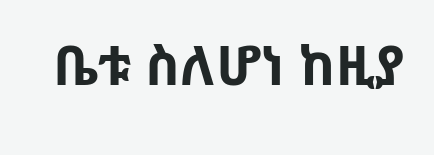ቤቱ ስለሆነ ከዚያ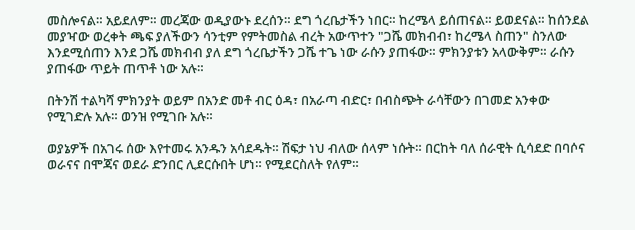መስሎናል። አይደለም። መረጃው ወዲያውኑ ደረሰን። ደግ ጎረቤታችን ነበር። ከረሜላ ይሰጠናል። ይወደናል። ከሰንደል መያዣው ወረቀት ጫፍ ያለችውን ሳንቲም የምትመስል ብረት አውጥተን "ጋሼ መክብብ፣ ከረሜላ ስጠን" ስንለው እንደሚሰጠን እንደ ጋሼ መክብብ ያለ ደግ ጎረቤታችን ጋሼ ተጌ ነው ራሱን ያጠፋው። ምክንያቱን አላውቅም። ራሱን ያጠፋው ጥይት ጠጥቶ ነው አሉ።

በትንሽ ተልካሻ ምክንያት ወይም በአንድ መቶ ብር ዕዳ፣ በአራጣ ብድር፣ በብስጭት ራሳቸውን በገመድ አንቀው የሚገድሉ አሉ። ወንዝ የሚገቡ አሉ።

ወያኔዎች በአገሩ ሰው እየተመሩ አንዱን አሳደዱት። ሽፍታ ነህ ብለው ሰላም ነሱት። በርከት ባለ ሰራዊት ሲሳደድ በባሶና ወራናና በሞጃና ወደራ ድንበር ሊደርሱበት ሆነ። የሚደርስለት የለም።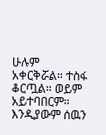ሁሉም አቀርቅሯል። ተስፋ ቆርጧል። ወይም አይተባበርም። እንዲያውም ሰዉን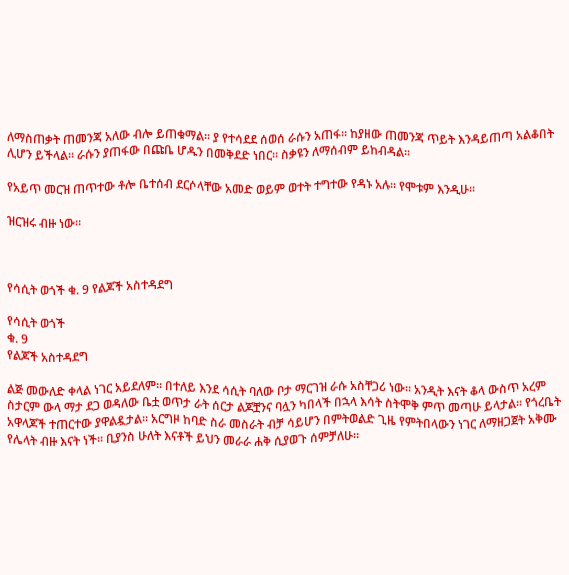ለማስጠቃት ጠመንጃ አለው ብሎ ይጠቁማል። ያ የተሳደደ ሰወሰ ራሱን አጠፋ። ከያዘው ጠመንጃ ጥይት እንዳይጠጣ አልቆበት ሊሆን ይችላል። ራሱን ያጠፋው በጩቤ ሆዱን በመቅደድ ነበር። ስቃዩን ለማሰብም ይከብዳል።

የአይጥ መርዝ ጠጥተው ቶሎ ቤተሰብ ደርሶላቸው አመድ ወይም ወተት ተግተው የዳኑ አሉ። የሞቱም እንዲሁ።

ዝርዝሩ ብዙ ነው።



የሳሲት ወጎች ቁ. 9 የልጆች አስተዳደግ

የሳሲት ወጎች
ቁ. 9
የልጆች አስተዳደግ

ልጅ መውለድ ቀላል ነገር አይደለም። በተለይ እንደ ሳሲት ባለው ቦታ ማርገዝ ራሱ አስቸጋሪ ነው። አንዲት እናት ቆላ ውስጥ አረም ስታርም ውላ ማታ ደጋ ወዳለው ቤቷ ወጥታ ራት ሰርታ ልጆቿንና ባሏን ካበላች በኋላ እሳት ስትሞቅ ምጥ መጣሁ ይላታል። የጎረቤት አዋላጆች ተጠርተው ያዋልዷታል። አርግዞ ከባድ ስራ መስራት ብቻ ሳይሆን በምትወልድ ጊዜ የምትበላውን ነገር ለማዘጋጀት አቅሙ የሌላት ብዙ እናት ነች። ቢያንስ ሁለት እናቶች ይህን መራራ ሐቅ ሲያወጉ ሰምቻለሁ።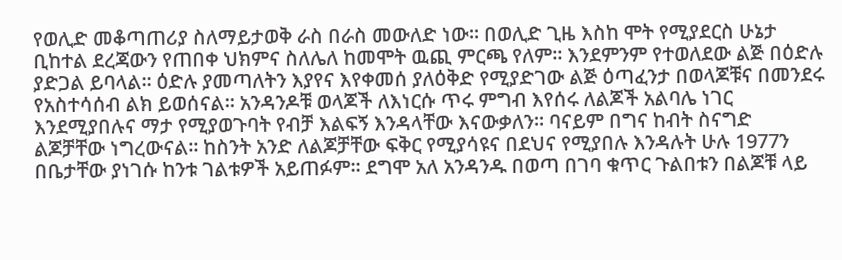የወሊድ መቆጣጠሪያ ስለማይታወቅ ራስ በራስ መውለድ ነው። በወሊድ ጊዜ እስከ ሞት የሚያደርስ ሁኔታ ቢከተል ደረጃውን የጠበቀ ህክምና ስለሌለ ከመሞት ዉጪ ምርጫ የለም። እንደምንም የተወለደው ልጅ በዕድሉ ያድጋል ይባላል። ዕድሉ ያመጣለትን እያየና እየቀመሰ ያለዕቅድ የሚያድገው ልጅ ዕጣፈንታ በወላጆቹና በመንደሩ የአስተሳሰብ ልክ ይወሰናል። አንዳንዶቹ ወላጆች ለእነርሱ ጥሩ ምግብ እየሰሩ ለልጆች አልባሌ ነገር እንደሚያበሉና ማታ የሚያወጉባት የብቻ እልፍኝ እንዳላቸው እናውቃለን። ባናይም በግና ከብት ስናግድ ልጆቻቸው ነግረውናል። ከስንት አንድ ለልጆቻቸው ፍቅር የሚያሳዩና በደህና የሚያበሉ እንዳሉት ሁሉ 1977ን በቤታቸው ያነገሱ ከንቱ ገልቱዎች አይጠፉም። ደግሞ አለ አንዳንዱ በወጣ በገባ ቁጥር ጉልበቱን በልጆቹ ላይ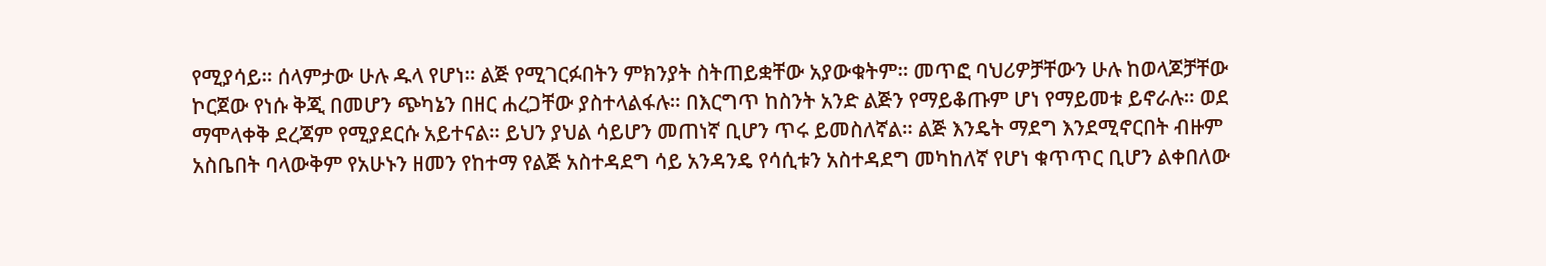የሚያሳይ። ሰላምታው ሁሉ ዱላ የሆነ። ልጅ የሚገርፉበትን ምክንያት ስትጠይቋቸው አያውቁትም። መጥፎ ባህሪዎቻቸውን ሁሉ ከወላጆቻቸው ኮርጀው የነሱ ቅጂ በመሆን ጭካኔን በዘር ሐረጋቸው ያስተላልፋሉ። በእርግጥ ከስንት አንድ ልጅን የማይቆጡም ሆነ የማይመቱ ይኖራሉ። ወደ ማሞላቀቅ ደረጃም የሚያደርሱ አይተናል። ይህን ያህል ሳይሆን መጠነኛ ቢሆን ጥሩ ይመስለኛል። ልጅ እንዴት ማደግ እንደሚኖርበት ብዙም አስቤበት ባላውቅም የአሁኑን ዘመን የከተማ የልጅ አስተዳደግ ሳይ አንዳንዴ የሳሲቱን አስተዳደግ መካከለኛ የሆነ ቁጥጥር ቢሆን ልቀበለው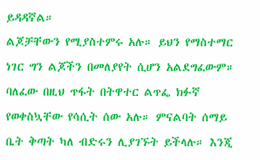ይዳዳኛል።
ልጆቻቸውን የሚያስተምሩ አሉ። ይህን የማስተማር ነገር ግን ልጆችን በመለያየት ሲሆን አልደግፈውም። ባለፈው በዚህ ጥፋት በትዋተር ልጥፌ ክፉኛ የወቀስኳቸው የሳሲት ሰው አሉ። ምናልባት ሰማይ ቤት ቅጣት ካለ ብድሩን ሊያገኙት ይችላሉ። እንጂ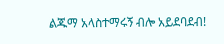ልጁማ አላስተማሩኝ ብሎ አይደባደብ!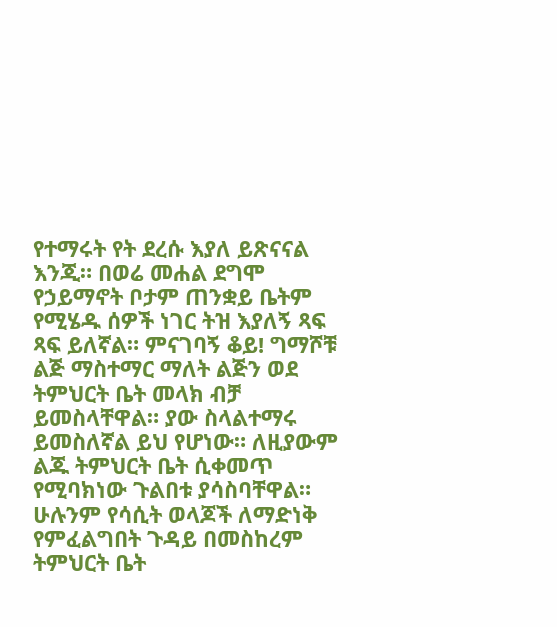የተማሩት የት ደረሱ እያለ ይጽናናል እንጂ። በወሬ መሐል ደግሞ የኃይማኖት ቦታም ጠንቋይ ቤትም የሚሄዱ ሰዎች ነገር ትዝ እያለኝ ጻፍ ጻፍ ይለኛል። ምናገባኝ ቆይ! ግማሾቹ ልጅ ማስተማር ማለት ልጅን ወደ ትምህርት ቤት መላክ ብቻ ይመስላቸዋል። ያው ስላልተማሩ ይመስለኛል ይህ የሆነው። ለዚያውም ልጁ ትምህርት ቤት ሲቀመጥ የሚባክነው ጉልበቱ ያሳስባቸዋል። ሁሉንም የሳሲት ወላጆች ለማድነቅ የምፈልግበት ጉዳይ በመስከረም ትምህርት ቤት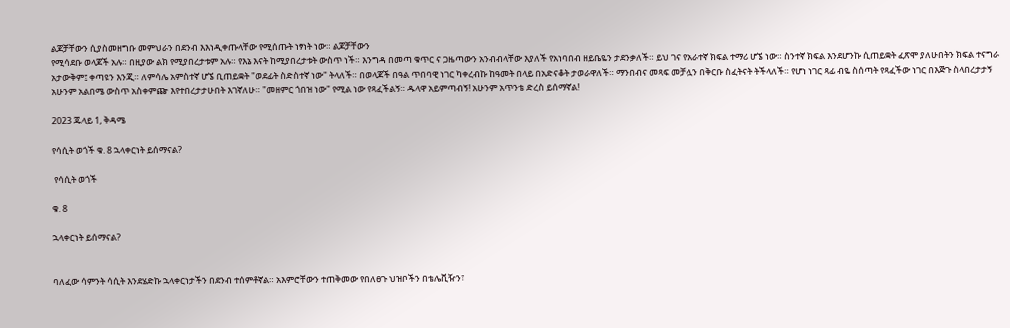ልጆቻቸውን ሲያስመዘግቡ መምህራን በደንብ እእነዲቀጡላቸው የሚሰጡት ነፃነት ነው። ልጆቻቸውን
የሚሳደቡ ወላጆች አሉ። በዚያው ልክ የሚያበረታቱም አሉ። የእኔ እናት ከሚያበረታቱት ውስጥ ነች። እንግዳ በመጣ ቁጥር ና ጋዜጣውን አንብብላቸው እያለች የአነባበብ ዘይቤዬን ታደንቃለች። ይህ ገና የአራተኛ ክፍል ተማሪ ሆኜ ነው። ስንተኛ ክፍል እንደሆንኩ ሲጠይቋት ፈጽሞ ያለሁበትን ክፍል ተናግራ አታውቅም፤ ቀጣዩን እንጂ። ለምሳሌ አምስተኛ ሆኜ ቢጠይቋት "ወደፊት ስድስተኛ ነው" ትላለች። በወላጆች በዓል ጥበባዊ ነገር ካቀረብኩ ከዓመት በላይ በአድናቆት ታወራዋለች። ማንበብና መጻፍ መቻሏን በቅርቡ ስፈትናት ትችላለች። የሆነ ነገር ጻፊ ብዬ ስሰጣት የጻፈችው ነገር በእጅጉ ስላበረታታኝ አሁንም አልበሜ ውስጥ አስቀምጬ እየተበረታታሁበት እገኛለሁ። "መዘምር ጎበዝ ነው" የሚል ነው የጻፈችልኝ። ዱላዋ አይምጣብኝ! አሁንም አጥንቴ ድረስ ይሰማኛል!

2023 ጁላይ 1, ቅዳሜ

የሳሲት ወጎች ቁ. 8 ኋላቀርነት ይሰማናል?

 የሳሲት ወጎች

ቁ. 8

ኋላቀርነት ይሰማናል?


ባለፈው ሳምንት ሳሲት እንደሄድኩ ኋላቀርነታችን በደንብ ተሰምቶኛል። አእምሮቸውን ተጠቅመው የበለፀጉ ህዝቦችን በቴሌቪዥን፣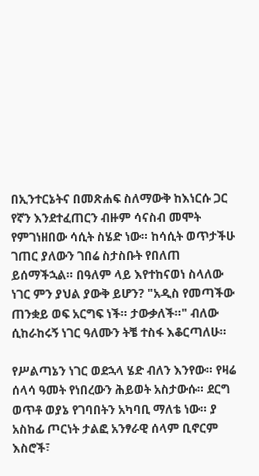በኢንተርኔትና በመጽሐፍ ስለማውቅ ከእነርሱ ጋር የኛን እንደተፈጠርን ብዙም ሳናስብ መሞት የምገነዘበው ሳሲት ስሄድ ነው። ከሳሲት ወጥታችሁ ገጠር ያለውን ገበሬ ስታስቡት የበለጠ ይሰማችኋል። በዓለም ላይ እየተከናወነ ስላለው ነገር ምን ያህል ያውቅ ይሆን? "አዲስ የመጣችው ጠንቋይ ወፍ አርግፍ ነች። ታውቃለች።" ብለው ሲከራከሩኝ ነገር ዓለሙን ትቼ ተስፋ እቆርጣለሁ።

የሥልጣኔን ነገር ወደኋላ ሄድ ብለን እንየው። የዛሬ ሰላሳ ዓመት የነበረውን ሕይወት አስታውሱ። ደርግ ወጥቶ ወያኔ የገባበትን አካባቢ ማለቴ ነው። ያ አስከፊ ጦርነት ታልፎ አንፃራዊ ሰላም ቢኖርም እስሮች፣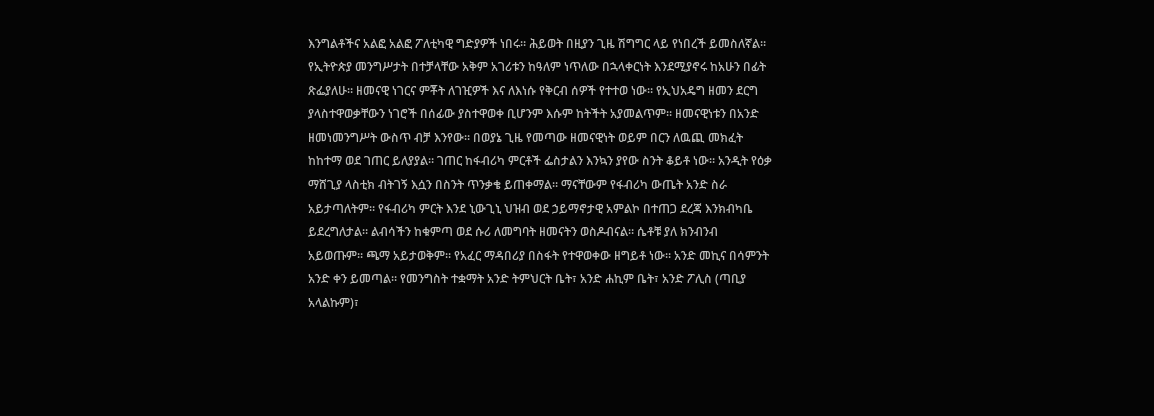እንግልቶችና አልፎ አልፎ ፖለቲካዊ ግድያዎች ነበሩ። ሕይወት በዚያን ጊዜ ሽግግር ላይ የነበረች ይመስለኛል። የኢትዮጵያ መንግሥታት በተቻላቸው አቅም አገሪቱን ከዓለም ነጥለው በኋላቀርነት እንደሚያኖሩ ከአሁን በፊት ጽፌያለሁ። ዘመናዊ ነገርና ምቾት ለገዢዎች እና ለእነሱ የቅርብ ሰዎች የተተወ ነው። የኢህአዴግ ዘመን ደርግ ያላስተዋወቃቸውን ነገሮች በሰፊው ያስተዋወቀ ቢሆንም እሱም ከትችት አያመልጥም። ዘመናዊነቱን በአንድ ዘመነመንግሥት ውስጥ ብቻ እንየው። በወያኔ ጊዜ የመጣው ዘመናዊነት ወይም በርን ለዉጪ መክፈት ከከተማ ወደ ገጠር ይለያያል። ገጠር ከፋብሪካ ምርቶች ፌስታልን እንኳን ያየው ስንት ቆይቶ ነው። አንዲት የዕቃ ማሸጊያ ላስቲክ ብትገኝ እሷን በስንት ጥንቃቄ ይጠቀማል። ማናቸውም የፋብሪካ ውጤት አንድ ስራ አይታጣለትም። የፋብሪካ ምርት እንደ ኒውጊኒ ህዝብ ወደ ኃይማኖታዊ አምልኮ በተጠጋ ደረጃ እንክብካቤ ይደረግለታል። ልብሳችን ከቁምጣ ወደ ሱሪ ለመግባት ዘመናትን ወስዶብናል። ሴቶቹ ያለ ክንብንብ አይወጡም። ጫማ አይታወቅም። የአፈር ማዳበሪያ በስፋት የተዋወቀው ዘግይቶ ነው። አንድ መኪና በሳምንት አንድ ቀን ይመጣል። የመንግስት ተቋማት አንድ ትምህርት ቤት፣ አንድ ሐኪም ቤት፣ አንድ ፖሊስ (ጣቢያ አላልኩም)፣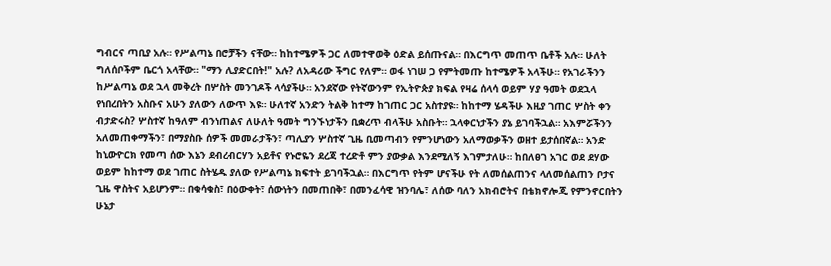ግብርና ጣቢያ አሉ። የሥልጣኔ በሮቻችን ናቸው። ከከተሜዎች ጋር ለመተዋወቅ ዕድል ይሰጡናል። በእርግጥ መጠጥ ቤቶች አሉ። ሁለት ግለሰቦችም ቤርጎ አላቸው። "ማን ሊያድርበት!" አሉ? ለአዳሪው ችግር የለም። ወፋ ነገሠ ጋ የምትመጡ ከተሜዎች አላችሁ። የአገራችንን ከሥልጣኔ ወደ ኋላ መቅረት በሦስት መንገዶች ላሳያችሁ። አንደኛው የትኛውንም የኢትዮጵያ ክፍል የዛሬ ሰላሳ ወይም ሃያ ዓመት ወደኋላ የነበረበትን አስቡና አሁን ያለውን ለውጥ እዩ። ሁለተኛ አንድን ትልቅ ከተማ ከገጠር ጋር አስተያዩ። ከከተማ ሄዳችሁ እዚያ ገጠር ሦስት ቀን ብታድሩስ? ሦስተኛ ከዓለም ብንነጠልና ለሁለት ዓመት ግንኙነታችን ቢቋረጥ ብላችሁ አስቡት። ኋላቀርነታችን ያኔ ይገባችኋል። አእምሯችንን አለመጠቀማችን፣ በማያስቡ ሰዎች መመራታችን፣ ጣሊያን ሦስተኛ ጊዜ ቢመጣብን የምንሆነውን አለማወቃችን ወዘተ ይታሰበኛል። አንድ ከኒውዮርክ የመጣ ሰው እኔን ደብረብርሃን አይቶና የኑሮዬን ደረጃ ተረድቶ ምን ያውቃል እንደሚለኝ እገምታለሁ። ከበለፀገ አገር ወደ ደሃው ወይም ከከተማ ወደ ገጠር ስትሄዱ ያለው የሥልጣኔ ክፍተት ይገባችኋል። በእርግጥ የትም ሆናችሁ የት ለመሰልጠንና ላለመሰልጠን ቦታና ጊዜ ዋስትና አይሆንም። በቁሳቁስ፣ በዕውቀት፣ ሰውነትን በመጠበቅ፣ በመንፈሳዊ ዝንባሌ፣ ለሰው ባለን አክብሮትና በቴክኖሎጂ የምንኖርበትን ሁኔታ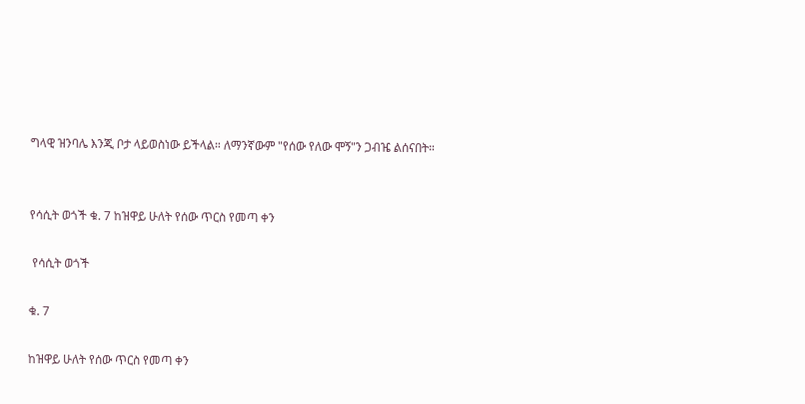ግላዊ ዝንባሌ እንጂ ቦታ ላይወስነው ይችላል። ለማንኛውም "የሰው የለው ሞኝ"ን ጋብዤ ልሰናበት።


የሳሲት ወጎች ቁ. 7 ከዝዋይ ሁለት የሰው ጥርስ የመጣ ቀን

 የሳሲት ወጎች

ቁ. 7

ከዝዋይ ሁለት የሰው ጥርስ የመጣ ቀን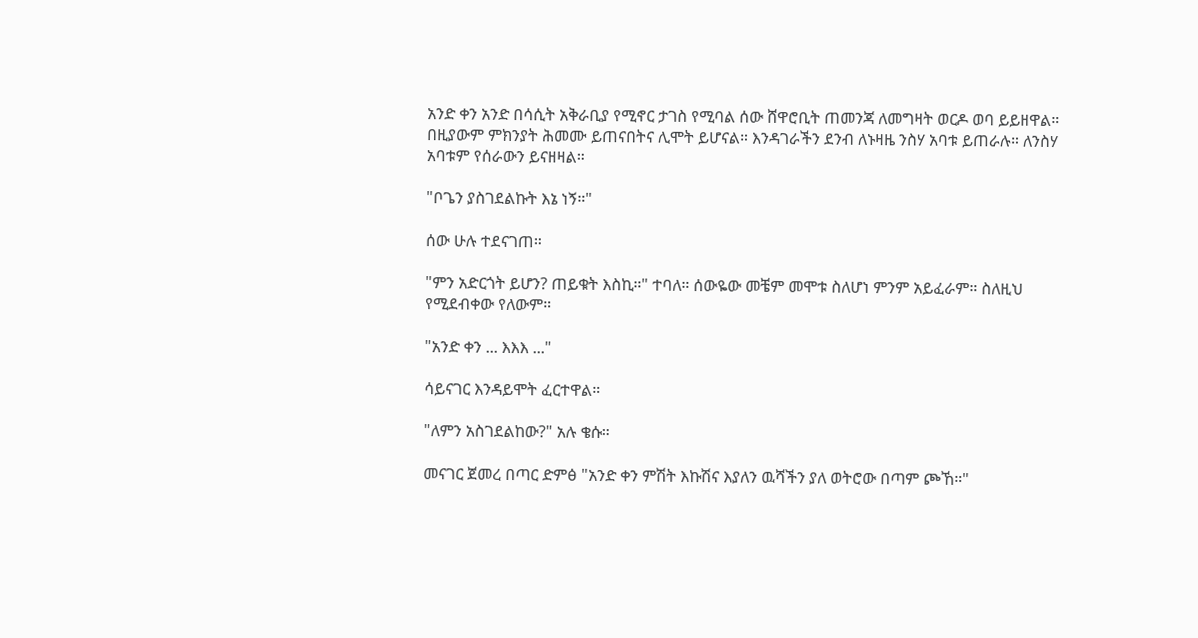አንድ ቀን አንድ በሳሲት አቅራቢያ የሚኖር ታገስ የሚባል ሰው ሸዋሮቢት ጠመንጃ ለመግዛት ወርዶ ወባ ይይዘዋል። በዚያውም ምክንያት ሕመሙ ይጠናበትና ሊሞት ይሆናል። እንዳገራችን ደንብ ለኑዛዜ ንስሃ አባቱ ይጠራሉ። ለንስሃ አባቱም የሰራውን ይናዘዛል።

"ቦጌን ያስገደልኩት እኔ ነኝ።"

ሰው ሁሉ ተደናገጠ።

"ምን አድርጎት ይሆን? ጠይቁት እስኪ።" ተባለ። ሰውዬው መቼም መሞቱ ስለሆነ ምንም አይፈራም። ስለዚህ የሚደብቀው የለውም።

"አንድ ቀን ... እእእ ..."

ሳይናገር እንዳይሞት ፈርተዋል።

"ለምን አስገደልከው?" አሉ ቄሱ።

መናገር ጀመረ በጣር ድምፅ "አንድ ቀን ምሽት እኩሽና እያለን ዉሻችን ያለ ወትሮው በጣም ጮኸ።"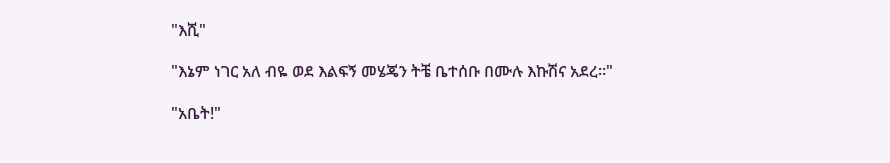"እሺ"

"እኔም ነገር አለ ብዬ ወደ እልፍኝ መሄጄን ትቼ ቤተሰቡ በሙሉ እኩሽና አደረ።"

"አቤት!"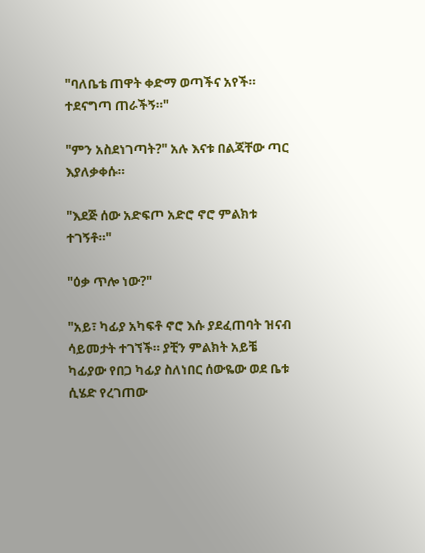"ባለቤቴ ጠዋት ቀድማ ወጣችና አየች። ተደናግጣ ጠራችኝ።"

"ምን አስደነገጣት?" አሉ እናቱ በልጃቸው ጣር እያለቃቀሱ።

"እደጅ ሰው አድፍጦ አድሮ ኖሮ ምልክቱ ተገኝቶ።"

"ዕቃ ጥሎ ነው?"

"አይ፣ ካፊያ አካፍቶ ኖሮ እሱ ያደፈጠባት ዝናብ ሳይመታት ተገኘች። ያቺን ምልክት አይቼ ካፊያው የበጋ ካፊያ ስለነበር ሰውዬው ወደ ቤቱ ሲሄድ የረገጠው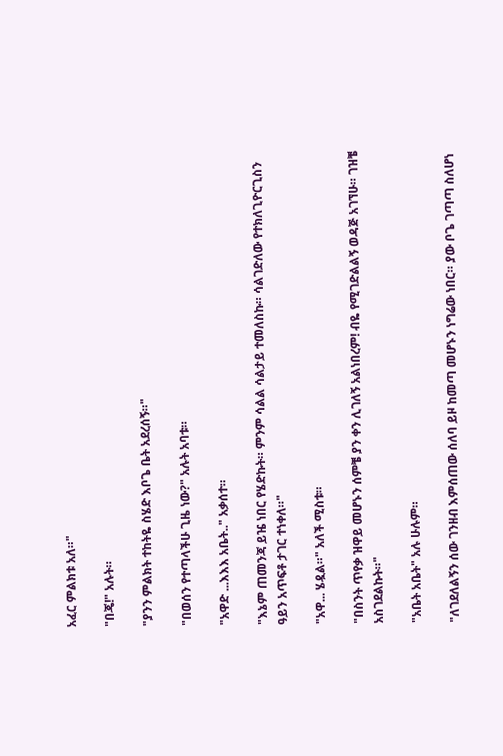አፈር ምልክቱ አለ።"

"በጄ!" አሉት።

"ያንን ምልክት ተከትዬ ስሄድ እቦጌ ቤት አደረሰኝ።"

"በወሰን የተጣላችሁ ጊዜ ነው?" አሉት አባቱ።

"አዋድ ...እእእ አቤት.." አቃሰተ።

"እኔም ጠመንጃ ይዤ ነበር የሄድኩት። ምንም ሳልል ሳልታይ ተመለስኩ። ሳልገድለው የተክለጊዮርጊስን ዓይን አጥፍቶ ታገር ተነቀለ።"

"አዋ... ሄዷል።" አለች ሚስቱ።

"በስንት ጥየቃ ዝዋይ መሆኑን ሰምቼ ያን ቀን ሊገለኝ አልነበረም! ብዬ የሚገድልልኝ ወዳጅ አገኘሁ። ገዝቼ አስገደልኩት።"

"አቤት አቤት" አሉ ሁሉም።

"ለገደለልኝን ሰው ገንዘብ እምሰጠው ሰለባ ይዞ ከመጣ መሆኑን ነግሬው ነበር። ያው ቦጌ ገጣጣ ስለሆነ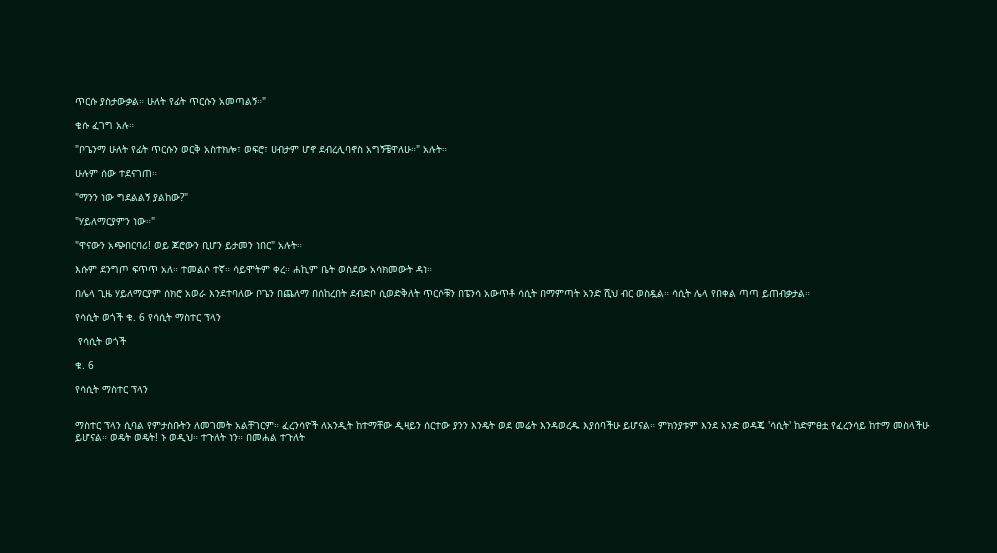ጥርሱ ያስታውቃል። ሁለት የፊት ጥርሱን አመጣልኝ።"

ቄሱ ፈገግ አሉ።

"ቦጌንማ ሁለት የፊት ጥርሱን ወርቅ አስተክሎ፣ ወፍሮ፣ ሀብታም ሆኖ ደብረሊባኖስ አግኝቼዋለሁ።" አሉት።

ሁሉም ሰው ተደናገጠ።

"ማንን ነው ግደልልኝ ያልከው?"

"ሃይለማርያምን ነው።"

"ዋናውን አጭበርባሪ! ወይ ጆሮውን ቢሆን ይታመን ነበር" አሉት።

እሱም ደንግጦ ፍጥጥ አለ። ተመልሶ ተኛ። ሳይሞትም ቀረ። ሐኪም ቤት ወስደው አሳክመውት ዳነ።

በሌላ ጊዜ ሃይለማርያም ሰክሮ አወራ እንደተባለው ቦጌን በጨለማ በሰከረበት ደብድቦ ሲወድቅለት ጥርሶቹን በፔንሳ አውጥቶ ሳሲት በማምጣት አንድ ሺህ ብር ወስዷል። ሳሲት ሌላ የበቀል ጣጣ ይጠብቃታል።

የሳሲት ወጎች ቁ. 6 የሳሲት ማስተር ፕላን

 የሳሲት ወጎች

ቁ. 6

የሳሲት ማስተር ፕላን


ማስተር ፕላን ሲባል የምታስቡትን ለመገመት አልቸገርም። ፈረንሳዮች ለአንዲት ከተማቸው ዲዛይን ሰርተው ያንን እንዴት ወደ መሬት እንዳወረዱ እያሰባችሁ ይሆናል። ምክንያቱም እንደ አንድ ወዳጄ 'ሳሲት' ከድምፀቷ የፈረንሳይ ከተማ መስላችሁ ይሆናል። ወዴት ወዴት! ኑ ወዲህ። ተጉለት ነን። በመሐል ተጉለት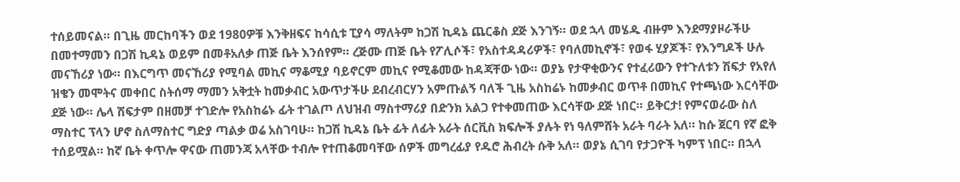ተሰይመናል። በጊዜ መርከባችን ወደ 1980ዎቹ እንቅዘፍና ከሳሲቱ ፒያሳ ማለትም ከጋሽ ኪዳኔ ጨርቆስ ደጅ እንገኝ። ወደ ኋላ መሄዱ ብዙም እንደማያዞራችሁ በመተማመን በጋሽ ኪዳኔ ወይም በመቶአለቃ ጠጅ ቤት እንሰየም። ረጅሙ ጠጅ ቤት የፖሊሶች፣ የአስተዳዳሪዎች፣ የባለመኪኖች፣ የወፋ ሂያጆች፣ የእንግዶች ሁሉ መናኸሪያ ነው። በእርግጥ መናኸሪያ የሚባል መኪና ማቆሚያ ባይኖርም መኪና የሚቆመው ከዳጃቸው ነው። ወያኔ የታዋቂውንና የተፈሪውን የተጉለቱን ሽፍታ የአየለ ዝቄን መሞትና መቀበር ስትሰማ ማመን አቅቷት ከመቃብር አውጥታችሁ ደብረብርሃን አምጡልኝ ባለች ጊዜ አስከሬኑ ከመቃብር ወጥቶ በመኪና የተጫነው እርሳቸው ደጅ ነው። ሌላ ሽፍታም በዘመቻ ተገድሎ የአስከሬኑ ፊት ተገልጦ ለህዝብ ማስተማሪያ በድንክ አልጋ የተቀመጠው እርሳቸው ደጅ ነበር። ይቅርታ! የምናወራው ስለ ማስተር ፕላን ሆኖ ስለማስተር ግድያ ጣልቃ ወሬ አስገባሁ። ከጋሽ ኪዳኔ ቤት ፊት ለፊት አራት ሰርቪስ ክፍሎች ያሉት የነ ዓለምሸት አራት ባራት አለ። ከሱ ጀርባ የኛ ፎቅ ተሰይሟል። ከኛ ቤት ቀጥሎ ዋናው ጠመንጃ አላቸው ተብሎ የተጠቆመባቸው ሰዎች መግረፊያ የዱሮ ሕብረት ሱቅ አለ። ወያኔ ሲገባ የታጋዮች ካምፕ ነበር። በኋላ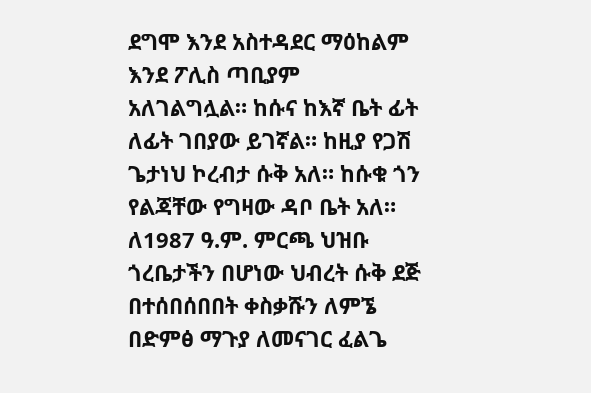ደግሞ እንደ አስተዳደር ማዕከልም እንደ ፖሊስ ጣቢያም አለገልግሏል። ከሱና ከእኛ ቤት ፊት ለፊት ገበያው ይገኛል። ከዚያ የጋሽ ጌታነህ ኮረብታ ሱቅ አለ። ከሱቁ ጎን የልጃቸው የግዛው ዳቦ ቤት አለ። ለ1987 ዓ.ም. ምርጫ ህዝቡ ጎረቤታችን በሆነው ህብረት ሱቅ ደጅ በተሰበሰበበት ቀስቃሹን ለምኜ በድምፅ ማጉያ ለመናገር ፈልጌ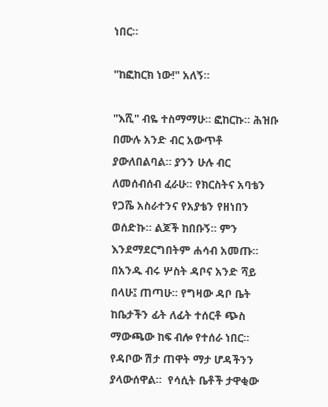ነበር።

"ከፎከርክ ነው!" አለኝ።

"እሺ" ብዬ ተስማማሁ። ፎከርኩ። ሕዝቡ በሙሉ አንድ ብር አውጥቶ ያውለበልባል። ያንን ሁሉ ብር ለመሰብሰብ ፈራሁ። የክርስትና አባቴን የጋሼ አስራተንና የአያቴን የዘነበን ወሰድኩ። ልጆች ከበቡኝ። ምን እንደማደርግበትም ሐሳብ አመጡ። በአንዱ ብሩ ሦስት ዳቦና አንድ ሻይ በላሁ፤ ጠጣሁ። የግዛው ዳቦ ቤት ከቤታችን ፊት ለፊት ተሰርቶ ጭስ ማውጫው ከፍ ብሎ የተሰራ ነበር። የዳቦው ሽታ ጠዋት ማታ ሆዳችንን ያላውሰዋል።  የሳሲት ቤቶች ታዋቂው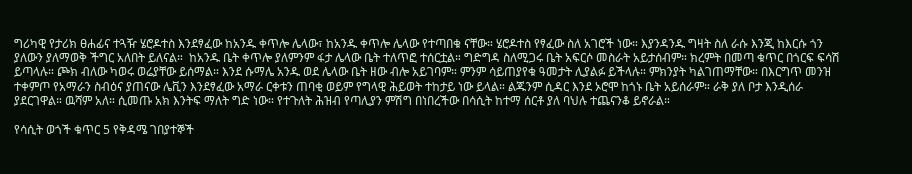ግሪካዊ የታሪክ ፀሐፊና ተጓዥ ሄሮዶተስ እንደፃፈው ከአንዱ ቀጥሎ ሌላው፣ ከአንዱ ቀጥሎ ሌላው የተጣበቁ ናቸው። ሄሮዶተስ የፃፈው ስለ አገሮች ነው። እያንዳንዱ ግዛት ስለ ራሱ እንጂ ከእርሱ ጎን ያለውን ያለማወቅ ችግር አለበት ይለናል።  ከአንዱ ቤት ቀጥሎ ያለምንም ፋታ ሌላው ቤት ተለጥፎ ተሰርቷል። ግድግዳ ስለሚጋሩ ቤት አፍርሶ መስራት አይታሰብም። ክረምት በመጣ ቁጥር በጎርፍ ፍሳሽ ይጣላሉ። ጮክ ብለው ካወሩ ወሬያቸው ይሰማል። እንደ ሱማሌ አንዱ ወደ ሌላው ቤት ዘው ብሎ አይገባም። ምንም ሳይጠያየቁ ዓመታት ሊያልፉ ይችላሉ። ምክንያት ካልገጠማቸው። በእርግጥ መንዝ ተቀምጦ የአማራን ስብዕና ያጠናው ሌቪን እንደፃፈው አማራ ርቀቱን ጠባቂ ወይም የግላዊ ሕይወት ተከታይ ነው ይላል። ልጁንም ሲዳር እንደ ኦሮሞ ከጎኑ ቤት አይሰራም። ራቅ ያለ ቦታ እንዲሰራ ያደርገዋል። ዉሻም አለ። ሲመጡ አክ እንትፍ ማለት ግድ ነው። የተጉለት ሕዝብ የጣሊያን ምሽግ በነበረችው በሳሲት ከተማ ሰርቶ ያለ ባህሉ ተጨናንቆ ይኖራል።

የሳሲት ወጎች ቁጥር 5 የቅዳሜ ገበያተኞች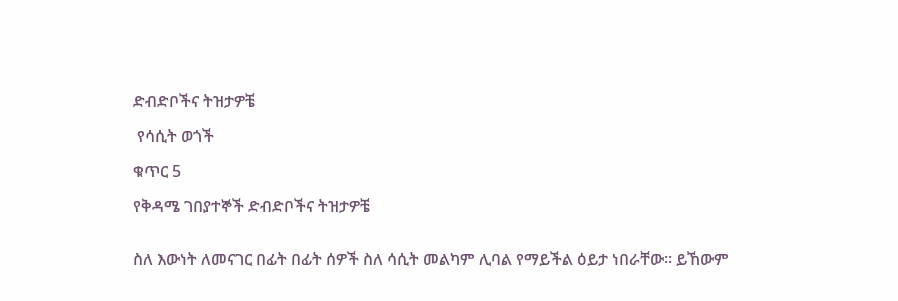ድብድቦችና ትዝታዎቼ

 የሳሲት ወጎች

ቁጥር 5

የቅዳሜ ገበያተኞች ድብድቦችና ትዝታዎቼ


ስለ እውነት ለመናገር በፊት በፊት ሰዎች ስለ ሳሲት መልካም ሊባል የማይችል ዕይታ ነበራቸው። ይኸውም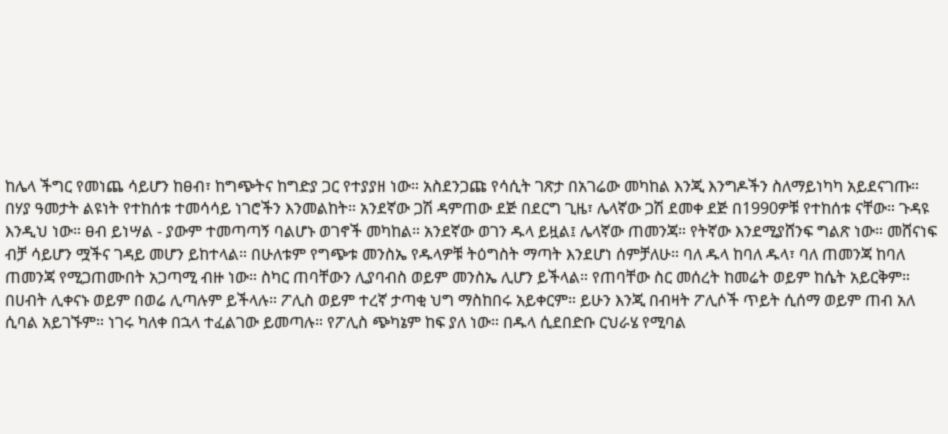ከሌላ ችግር የመነጨ ሳይሆን ከፀብ፣ ከግጭትና ከግድያ ጋር የተያያዘ ነው። አስደንጋጩ የሳሲት ገጽታ በአገሬው መካከል እንጂ እንግዶችን ስለማይነካካ አይደናገጡ። በሃያ ዓመታት ልዩነት የተከሰቱ ተመሳሳይ ነገሮችን እንመልከት። አንደኛው ጋሽ ዳምጠው ደጅ በደርግ ጊዜ፣ ሌላኛው ጋሽ ደመቀ ደጅ በ1990ዎቹ የተከሰቱ ናቸው። ጉዳዩ እንዲህ ነው። ፀብ ይነሣል - ያውም ተመጣጣኝ ባልሆኑ ወገኖች መካከል። አንደኛው ወገን ዱላ ይዟል፤ ሌላኛው ጠመንጃ። የትኛው እንደሚያሸንፍ ግልጽ ነው። መሸናነፍ ብቻ ሳይሆን ሟችና ገዳይ መሆን ይከተላል። በሁለቱም የግጭቱ መንስኤ የዱላዎቹ ትዕግስት ማጣት እንደሆነ ሰምቻለሁ። ባለ ዱላ ከባለ ዱላ፣ ባለ ጠመንጃ ከባለ ጠመንጃ የሚጋጠሙበት አጋጣሚ ብዙ ነው። ስካር ጠባቸውን ሊያባብስ ወይም መንስኤ ሊሆን ይችላል። የጠባቸው ስር መሰረት ከመሬት ወይም ከሴት አይርቅም። በሀብት ሊቀናኑ ወይም በወሬ ሊጣሉም ይችላሉ። ፖሊስ ወይም ተረኛ ታጣቂ ህግ ማስከበሩ አይቀርም። ይሁን እንጂ በብዛት ፖሊሶች ጥይት ሲሰማ ወይም ጠብ አለ ሲባል አይገኙም። ነገሩ ካለቀ በኋላ ተፈልገው ይመጣሉ። የፖሊስ ጭካኔም ከፍ ያለ ነው። በዱላ ሲደበድቡ ርህራሄ የሚባል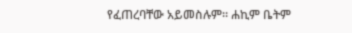የፈጠረባቸው አይመስሉም። ሐኪም ቤትም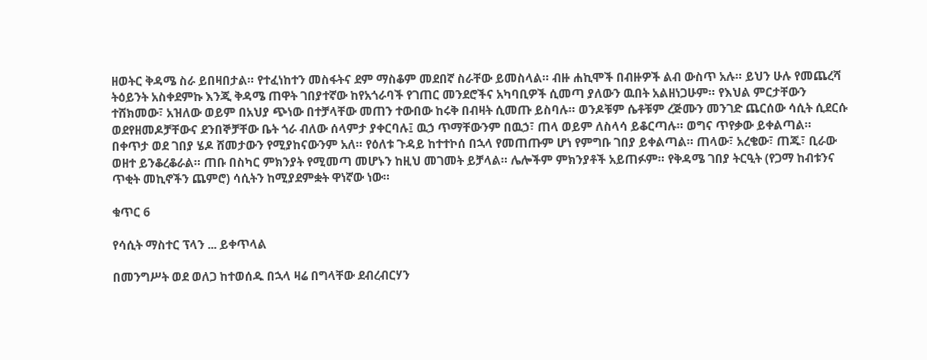ዘወትር ቅዳሜ ስራ ይበዛበታል። የተፈነከተን መስፋትና ደም ማስቆም መደበኛ ስራቸው ይመስላል። ብዙ ሐኪሞች በብዙዎች ልብ ውስጥ አሉ። ይህን ሁሉ የመጨረሻ ትዕይንት አስቀደምኩ እንጂ ቅዳሜ ጠዋት ገበያተኛው ከየአጎራባች የገጠር መንደሮችና አካባቢዎች ሲመጣ ያለውን ዉበት አልዘነጋሁም። የእህል ምርታቸውን ተሸክመው፣ አዝለው ወይም በአህያ ጭነው በተቻላቸው መጠን ተውበው ከሩቅ በብዛት ሲመጡ ይስባሉ። ወንዶቹም ሴቶቹም ረጅሙን መንገድ ጨርሰው ሳሲት ሲደርሱ ወደየዘመዶቻቸውና ደንበኞቻቸው ቤት ጎራ ብለው ሰላምታ ያቀርባሉ፤ ዉኃ ጥማቸውንም በዉኃ፣ ጠላ ወይም ለስላሳ ይቆርጣሉ። ወግና ጥየቃው ይቀልጣል። በቀጥታ ወደ ገበያ ሄዶ ሸመታውን የሚያከናውንም አለ። የዕለቱ ጉዳይ ከተተኮሰ በኋላ የመጠጡም ሆነ የምግቡ ገበያ ይቀልጣል። ጠላው፣ አረቄው፣ ጠጁ፣ ቢራው ወዘተ ይንቆረቆራል። ጠቡ በስካር ምክንያት የሚመጣ መሆኑን ከዚህ መገመት ይቻላል። ሌሎችም ምክንያቶች አይጠፉም። የቅዳሜ ገበያ ትርዒት (የጋማ ከብቱንና  ጥቂት መኪኖችን ጨምሮ) ሳሲትን ከሚያደምቋት ዋነኛው ነው።

ቁጥር 6

የሳሲት ማስተር ፕላን ... ይቀጥላል

በመንግሥት ወደ ወለጋ ከተወሰዱ በኋላ ዛሬ በግላቸው ደብረብርሃን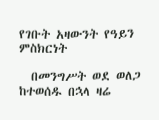የገቡት አዛውንት የዓይን ምስክርነት

  በመንግሥት ወደ ወለጋ ከተወሰዱ በኋላ ዛሬ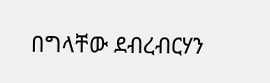በግላቸው ደብረብርሃን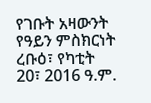የገቡት አዛውንት የዓይን ምስክርነት ረቡዕ፣ የካቲት 20፣ 2016 ዓ.ም.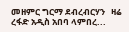መዘምር ግርማ ደብረብርሃን   ዛሬ ረፋድ አዲስ አበባ ላምበረ...